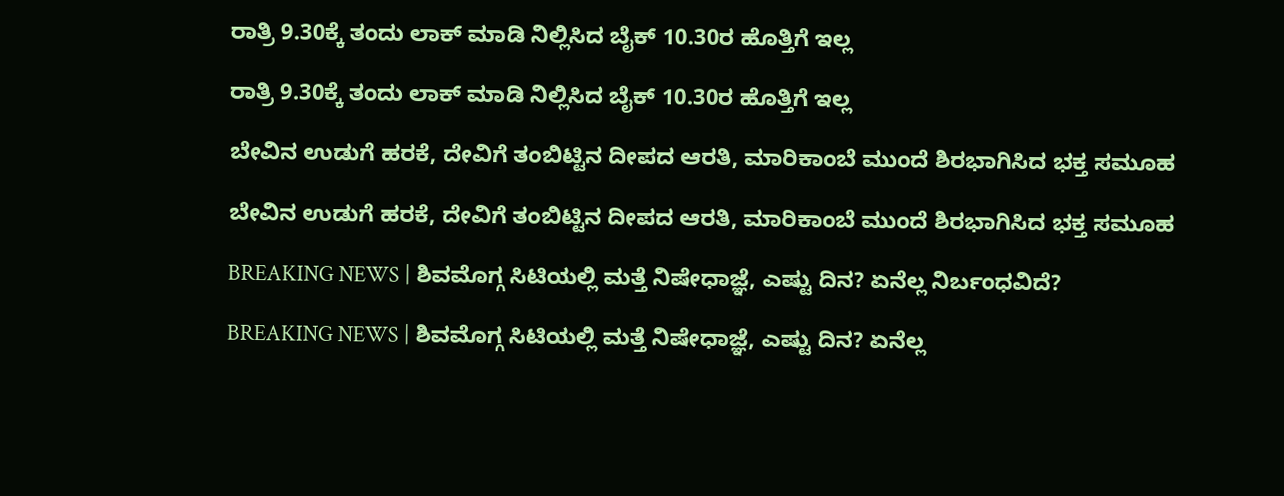ರಾತ್ರಿ 9.30ಕ್ಕೆ ತಂದು ಲಾಕ್ ಮಾಡಿ ನಿಲ್ಲಿಸಿದ ಬೈಕ್ 10.30ರ ಹೊತ್ತಿಗೆ ಇಲ್ಲ

ರಾತ್ರಿ 9.30ಕ್ಕೆ ತಂದು ಲಾಕ್ ಮಾಡಿ ನಿಲ್ಲಿಸಿದ ಬೈಕ್ 10.30ರ ಹೊತ್ತಿಗೆ ಇಲ್ಲ

ಬೇವಿನ ಉಡುಗೆ ಹರಕೆ, ದೇವಿಗೆ ತಂಬಿಟ್ಟಿನ ದೀಪದ ಆರತಿ, ಮಾರಿಕಾಂಬೆ ಮುಂದೆ ಶಿರಭಾಗಿಸಿದ ಭಕ್ತ ಸಮೂಹ

ಬೇವಿನ ಉಡುಗೆ ಹರಕೆ, ದೇವಿಗೆ ತಂಬಿಟ್ಟಿನ ದೀಪದ ಆರತಿ, ಮಾರಿಕಾಂಬೆ ಮುಂದೆ ಶಿರಭಾಗಿಸಿದ ಭಕ್ತ ಸಮೂಹ

BREAKING NEWS | ಶಿವಮೊಗ್ಗ ಸಿಟಿಯಲ್ಲಿ ಮತ್ತೆ ನಿಷೇಧಾಜ್ಞೆ, ಎಷ್ಟು ದಿನ? ಏನೆಲ್ಲ ನಿರ್ಬಂಧವಿದೆ?

BREAKING NEWS | ಶಿವಮೊಗ್ಗ ಸಿಟಿಯಲ್ಲಿ ಮತ್ತೆ ನಿಷೇಧಾಜ್ಞೆ, ಎಷ್ಟು ದಿನ? ಏನೆಲ್ಲ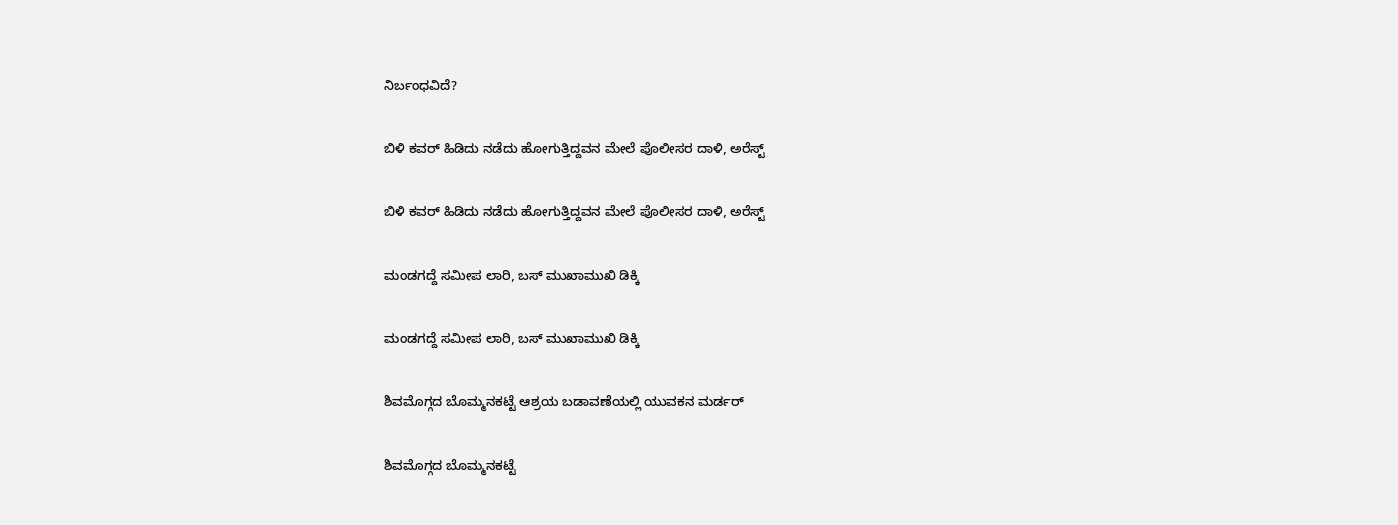ನಿರ್ಬಂಧವಿದೆ?

ಬಿಳಿ ಕವರ್ ಹಿಡಿದು ನಡೆದು ಹೋಗುತ್ತಿದ್ದವನ ಮೇಲೆ ಪೊಲೀಸರ ದಾಳಿ, ಅರೆಸ್ಟ್

ಬಿಳಿ ಕವರ್ ಹಿಡಿದು ನಡೆದು ಹೋಗುತ್ತಿದ್ದವನ ಮೇಲೆ ಪೊಲೀಸರ ದಾಳಿ, ಅರೆಸ್ಟ್

ಮಂಡಗದ್ದೆ ಸಮೀಪ ಲಾರಿ, ಬಸ್ ಮುಖಾಮುಖಿ ಡಿಕ್ಕಿ

ಮಂಡಗದ್ದೆ ಸಮೀಪ ಲಾರಿ, ಬಸ್ ಮುಖಾಮುಖಿ ಡಿಕ್ಕಿ

ಶಿವಮೊಗ್ಗದ ಬೊಮ್ಮನಕಟ್ಟೆ ಆಶ್ರಯ ಬಡಾವಣೆಯಲ್ಲಿ ಯುವಕನ ಮರ್ಡರ್

ಶಿವಮೊಗ್ಗದ ಬೊಮ್ಮನಕಟ್ಟೆ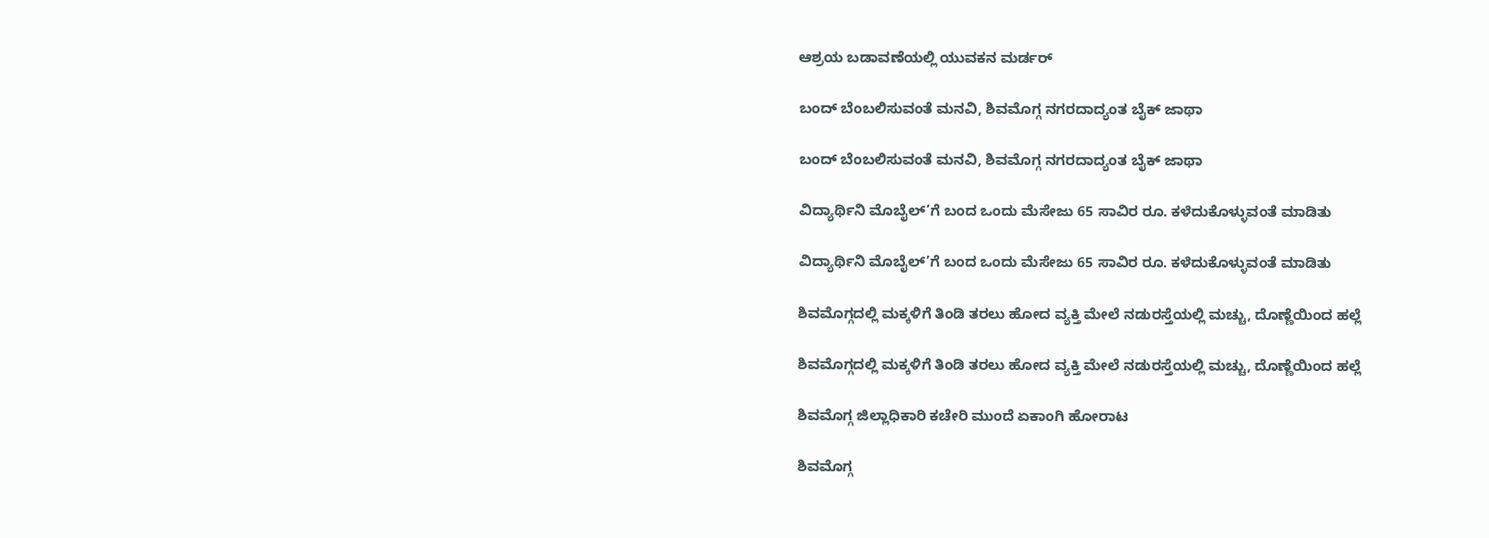ಆಶ್ರಯ ಬಡಾವಣೆಯಲ್ಲಿ ಯುವಕನ ಮರ್ಡರ್

ಬಂದ್ ಬೆಂಬಲಿಸುವಂತೆ ಮನವಿ, ಶಿವಮೊಗ್ಗ ನಗರದಾದ್ಯಂತ ಬೈಕ್ ಜಾಥಾ

ಬಂದ್ ಬೆಂಬಲಿಸುವಂತೆ ಮನವಿ, ಶಿವಮೊಗ್ಗ ನಗರದಾದ್ಯಂತ ಬೈಕ್ ಜಾಥಾ

ವಿದ್ಯಾರ್ಥಿನಿ ಮೊಬೈಲ್’ಗೆ ಬಂದ ಒಂದು ಮೆಸೇಜು 65 ಸಾವಿರ ರೂ. ಕಳೆದುಕೊಳ್ಳುವಂತೆ ಮಾಡಿತು

ವಿದ್ಯಾರ್ಥಿನಿ ಮೊಬೈಲ್’ಗೆ ಬಂದ ಒಂದು ಮೆಸೇಜು 65 ಸಾವಿರ ರೂ. ಕಳೆದುಕೊಳ್ಳುವಂತೆ ಮಾಡಿತು

ಶಿವಮೊಗ್ಗದಲ್ಲಿ ಮಕ್ಕಳಿಗೆ ತಿಂಡಿ ತರಲು ಹೋದ ವ್ಯಕ್ತಿ ಮೇಲೆ ನಡುರಸ್ತೆಯಲ್ಲಿ ಮಚ್ಚು, ದೊಣ್ಣೆಯಿಂದ ಹಲ್ಲೆ

ಶಿವಮೊಗ್ಗದಲ್ಲಿ ಮಕ್ಕಳಿಗೆ ತಿಂಡಿ ತರಲು ಹೋದ ವ್ಯಕ್ತಿ ಮೇಲೆ ನಡುರಸ್ತೆಯಲ್ಲಿ ಮಚ್ಚು, ದೊಣ್ಣೆಯಿಂದ ಹಲ್ಲೆ

ಶಿವಮೊಗ್ಗ ಜಿಲ್ಲಾಧಿಕಾರಿ ಕಚೇರಿ ಮುಂದೆ ಏಕಾಂಗಿ ಹೋರಾಟ

ಶಿವಮೊಗ್ಗ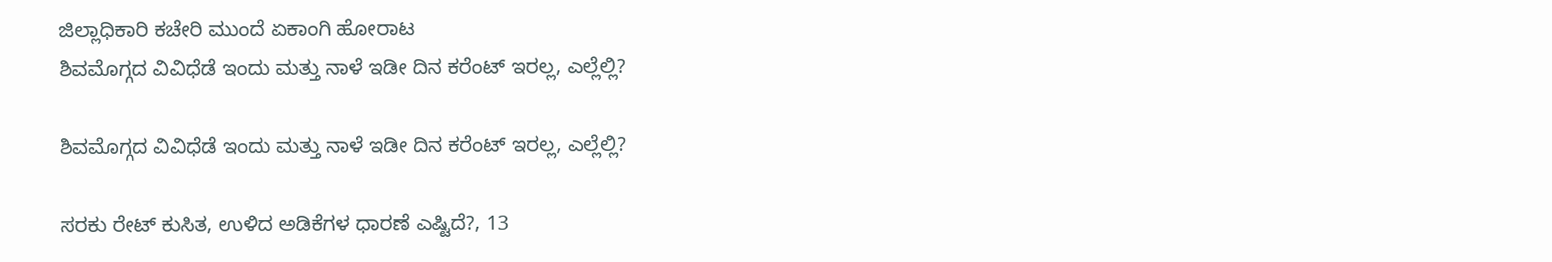ಜಿಲ್ಲಾಧಿಕಾರಿ ಕಚೇರಿ ಮುಂದೆ ಏಕಾಂಗಿ ಹೋರಾಟ
ಶಿವಮೊಗ್ಗದ ವಿವಿಧೆಡೆ ಇಂದು ಮತ್ತು ನಾಳೆ ಇಡೀ ದಿನ ಕರೆಂಟ್‌ ಇರಲ್ಲ, ಎಲ್ಲೆಲ್ಲಿ?

ಶಿವಮೊಗ್ಗದ ವಿವಿಧೆಡೆ ಇಂದು ಮತ್ತು ನಾಳೆ ಇಡೀ ದಿನ ಕರೆಂಟ್‌ ಇರಲ್ಲ, ಎಲ್ಲೆಲ್ಲಿ?

ಸರಕು ರೇಟ್‌ ಕುಸಿತ, ಉಳಿದ ಅಡಿಕೆಗಳ ಧಾರಣೆ ಎಷ್ಟಿದೆ?, 13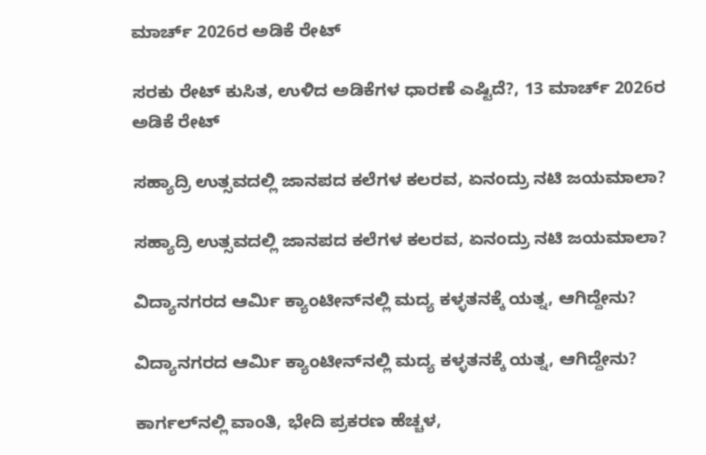ಮಾರ್ಚ್‌ 2026ರ ಅಡಿಕೆ ರೇಟ್‌

ಸರಕು ರೇಟ್‌ ಕುಸಿತ, ಉಳಿದ ಅಡಿಕೆಗಳ ಧಾರಣೆ ಎಷ್ಟಿದೆ?, 13 ಮಾರ್ಚ್‌ 2026ರ ಅಡಿಕೆ ರೇಟ್‌

ಸಹ್ಯಾದ್ರಿ ಉತ್ಸವದಲ್ಲಿ ಜಾನಪದ ಕಲೆಗಳ ಕಲರವ, ಏನಂದ್ರು ನಟಿ ಜಯಮಾಲಾ?

ಸಹ್ಯಾದ್ರಿ ಉತ್ಸವದಲ್ಲಿ ಜಾನಪದ ಕಲೆಗಳ ಕಲರವ, ಏನಂದ್ರು ನಟಿ ಜಯಮಾಲಾ?

ವಿದ್ಯಾನಗರದ ಆರ್ಮಿ ಕ್ಯಾಂಟೀನ್‌ನಲ್ಲಿ ಮದ್ಯ ಕಳ್ಳತನಕ್ಕೆ ಯತ್ನ, ಆಗಿದ್ದೇನು?

ವಿದ್ಯಾನಗರದ ಆರ್ಮಿ ಕ್ಯಾಂಟೀನ್‌ನಲ್ಲಿ ಮದ್ಯ ಕಳ್ಳತನಕ್ಕೆ ಯತ್ನ, ಆಗಿದ್ದೇನು?

ಕಾರ್ಗಲ್‌ನಲ್ಲಿ ವಾಂತಿ, ಭೇದಿ ಪ್ರಕರಣ ಹೆಚ್ಚಳ,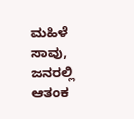ಮಹಿಳೆ ಸಾವು, ಜನರಲ್ಲಿ ಆತಂಕ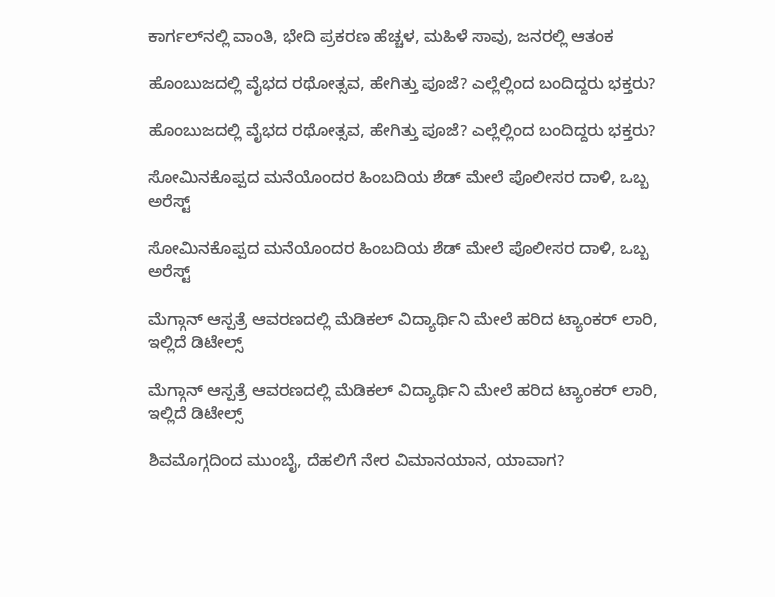ಕಾರ್ಗಲ್‌ನಲ್ಲಿ ವಾಂತಿ, ಭೇದಿ ಪ್ರಕರಣ ಹೆಚ್ಚಳ, ಮಹಿಳೆ ಸಾವು, ಜನರಲ್ಲಿ ಆತಂಕ

ಹೊಂಬುಜದಲ್ಲಿ ವೈಭದ ರಥೋತ್ಸವ, ಹೇಗಿತ್ತು ಪೂಜೆ? ಎಲ್ಲೆಲ್ಲಿಂದ ಬಂದಿದ್ದರು ಭಕ್ತರು?

ಹೊಂಬುಜದಲ್ಲಿ ವೈಭದ ರಥೋತ್ಸವ, ಹೇಗಿತ್ತು ಪೂಜೆ? ಎಲ್ಲೆಲ್ಲಿಂದ ಬಂದಿದ್ದರು ಭಕ್ತರು?

ಸೋಮಿನಕೊಪ್ಪದ ಮನೆಯೊಂದರ ಹಿಂಬದಿಯ ಶೆಡ್‌ ಮೇಲೆ ಪೊಲೀಸರ ದಾಳಿ, ಒಬ್ಬ ಅರೆಸ್ಟ್‌

ಸೋಮಿನಕೊಪ್ಪದ ಮನೆಯೊಂದರ ಹಿಂಬದಿಯ ಶೆಡ್‌ ಮೇಲೆ ಪೊಲೀಸರ ದಾಳಿ, ಒಬ್ಬ ಅರೆಸ್ಟ್‌

ಮೆಗ್ಗಾನ್‌ ಆಸ್ಪತ್ರೆ ಆವರಣದಲ್ಲಿ ಮೆಡಿಕಲ್‌ ವಿದ್ಯಾರ್ಥಿನಿ ಮೇಲೆ ಹರಿದ ಟ್ಯಾಂಕರ್‌ ಲಾರಿ, ಇಲ್ಲಿದೆ ಡಿಟೇಲ್ಸ್‌

ಮೆಗ್ಗಾನ್‌ ಆಸ್ಪತ್ರೆ ಆವರಣದಲ್ಲಿ ಮೆಡಿಕಲ್‌ ವಿದ್ಯಾರ್ಥಿನಿ ಮೇಲೆ ಹರಿದ ಟ್ಯಾಂಕರ್‌ ಲಾರಿ, ಇಲ್ಲಿದೆ ಡಿಟೇಲ್ಸ್‌

ಶಿವಮೊಗ್ಗದಿಂದ ಮುಂಬೈ, ದೆಹಲಿಗೆ ನೇರ ವಿಮಾನಯಾನ, ಯಾವಾಗ?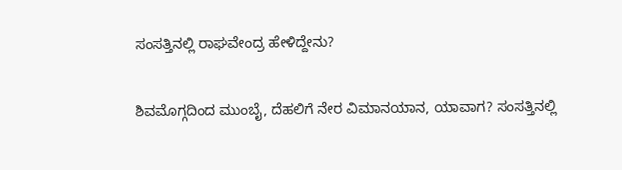ಸಂಸತ್ತಿನಲ್ಲಿ ರಾಘವೇಂದ್ರ ಹೇಳಿದ್ದೇನು?

ಶಿವಮೊಗ್ಗದಿಂದ ಮುಂಬೈ, ದೆಹಲಿಗೆ ನೇರ ವಿಮಾನಯಾನ, ಯಾವಾಗ? ಸಂಸತ್ತಿನಲ್ಲಿ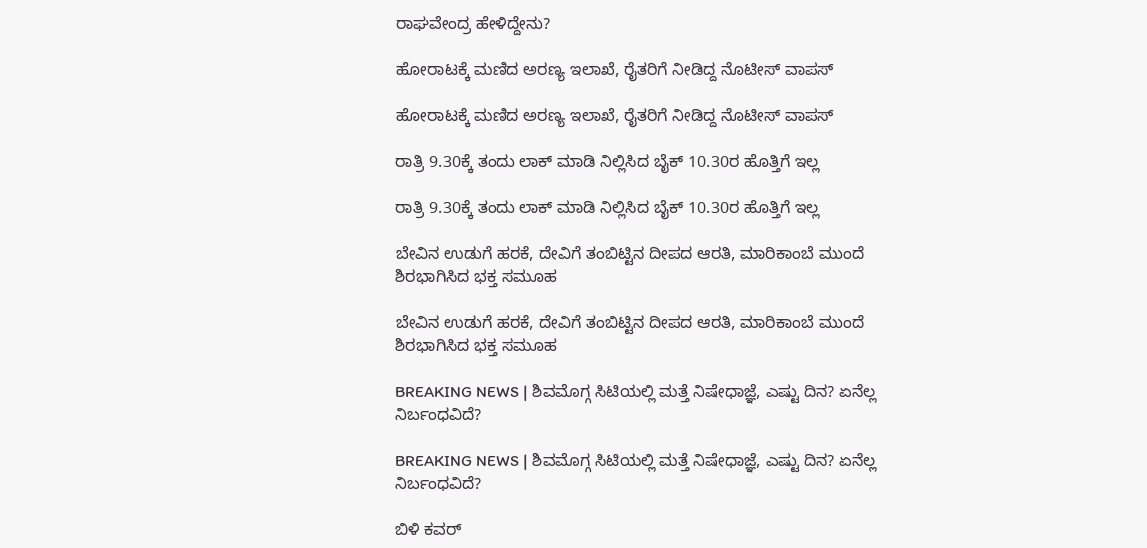ರಾಘವೇಂದ್ರ ಹೇಳಿದ್ದೇನು?

ಹೋರಾಟಕ್ಕೆ ಮಣಿದ ಅರಣ್ಯ ಇಲಾಖೆ, ರೈತರಿಗೆ ನೀಡಿದ್ದ ನೊಟೀಸ್‌ ವಾಪಸ್‌

ಹೋರಾಟಕ್ಕೆ ಮಣಿದ ಅರಣ್ಯ ಇಲಾಖೆ, ರೈತರಿಗೆ ನೀಡಿದ್ದ ನೊಟೀಸ್‌ ವಾಪಸ್‌

ರಾತ್ರಿ 9.30ಕ್ಕೆ ತಂದು ಲಾಕ್ ಮಾಡಿ ನಿಲ್ಲಿಸಿದ ಬೈಕ್ 10.30ರ ಹೊತ್ತಿಗೆ ಇಲ್ಲ

ರಾತ್ರಿ 9.30ಕ್ಕೆ ತಂದು ಲಾಕ್ ಮಾಡಿ ನಿಲ್ಲಿಸಿದ ಬೈಕ್ 10.30ರ ಹೊತ್ತಿಗೆ ಇಲ್ಲ

ಬೇವಿನ ಉಡುಗೆ ಹರಕೆ, ದೇವಿಗೆ ತಂಬಿಟ್ಟಿನ ದೀಪದ ಆರತಿ, ಮಾರಿಕಾಂಬೆ ಮುಂದೆ ಶಿರಭಾಗಿಸಿದ ಭಕ್ತ ಸಮೂಹ

ಬೇವಿನ ಉಡುಗೆ ಹರಕೆ, ದೇವಿಗೆ ತಂಬಿಟ್ಟಿನ ದೀಪದ ಆರತಿ, ಮಾರಿಕಾಂಬೆ ಮುಂದೆ ಶಿರಭಾಗಿಸಿದ ಭಕ್ತ ಸಮೂಹ

BREAKING NEWS | ಶಿವಮೊಗ್ಗ ಸಿಟಿಯಲ್ಲಿ ಮತ್ತೆ ನಿಷೇಧಾಜ್ಞೆ, ಎಷ್ಟು ದಿನ? ಏನೆಲ್ಲ ನಿರ್ಬಂಧವಿದೆ?

BREAKING NEWS | ಶಿವಮೊಗ್ಗ ಸಿಟಿಯಲ್ಲಿ ಮತ್ತೆ ನಿಷೇಧಾಜ್ಞೆ, ಎಷ್ಟು ದಿನ? ಏನೆಲ್ಲ ನಿರ್ಬಂಧವಿದೆ?

ಬಿಳಿ ಕವರ್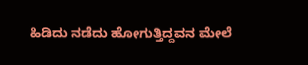ಹಿಡಿದು ನಡೆದು ಹೋಗುತ್ತಿದ್ದವನ ಮೇಲೆ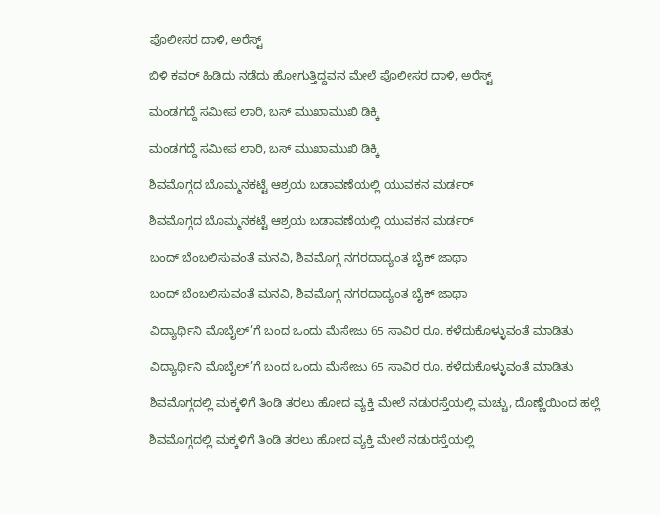ಪೊಲೀಸರ ದಾಳಿ, ಅರೆಸ್ಟ್

ಬಿಳಿ ಕವರ್ ಹಿಡಿದು ನಡೆದು ಹೋಗುತ್ತಿದ್ದವನ ಮೇಲೆ ಪೊಲೀಸರ ದಾಳಿ, ಅರೆಸ್ಟ್

ಮಂಡಗದ್ದೆ ಸಮೀಪ ಲಾರಿ, ಬಸ್ ಮುಖಾಮುಖಿ ಡಿಕ್ಕಿ

ಮಂಡಗದ್ದೆ ಸಮೀಪ ಲಾರಿ, ಬಸ್ ಮುಖಾಮುಖಿ ಡಿಕ್ಕಿ

ಶಿವಮೊಗ್ಗದ ಬೊಮ್ಮನಕಟ್ಟೆ ಆಶ್ರಯ ಬಡಾವಣೆಯಲ್ಲಿ ಯುವಕನ ಮರ್ಡರ್

ಶಿವಮೊಗ್ಗದ ಬೊಮ್ಮನಕಟ್ಟೆ ಆಶ್ರಯ ಬಡಾವಣೆಯಲ್ಲಿ ಯುವಕನ ಮರ್ಡರ್

ಬಂದ್ ಬೆಂಬಲಿಸುವಂತೆ ಮನವಿ, ಶಿವಮೊಗ್ಗ ನಗರದಾದ್ಯಂತ ಬೈಕ್ ಜಾಥಾ

ಬಂದ್ ಬೆಂಬಲಿಸುವಂತೆ ಮನವಿ, ಶಿವಮೊಗ್ಗ ನಗರದಾದ್ಯಂತ ಬೈಕ್ ಜಾಥಾ

ವಿದ್ಯಾರ್ಥಿನಿ ಮೊಬೈಲ್’ಗೆ ಬಂದ ಒಂದು ಮೆಸೇಜು 65 ಸಾವಿರ ರೂ. ಕಳೆದುಕೊಳ್ಳುವಂತೆ ಮಾಡಿತು

ವಿದ್ಯಾರ್ಥಿನಿ ಮೊಬೈಲ್’ಗೆ ಬಂದ ಒಂದು ಮೆಸೇಜು 65 ಸಾವಿರ ರೂ. ಕಳೆದುಕೊಳ್ಳುವಂತೆ ಮಾಡಿತು

ಶಿವಮೊಗ್ಗದಲ್ಲಿ ಮಕ್ಕಳಿಗೆ ತಿಂಡಿ ತರಲು ಹೋದ ವ್ಯಕ್ತಿ ಮೇಲೆ ನಡುರಸ್ತೆಯಲ್ಲಿ ಮಚ್ಚು, ದೊಣ್ಣೆಯಿಂದ ಹಲ್ಲೆ

ಶಿವಮೊಗ್ಗದಲ್ಲಿ ಮಕ್ಕಳಿಗೆ ತಿಂಡಿ ತರಲು ಹೋದ ವ್ಯಕ್ತಿ ಮೇಲೆ ನಡುರಸ್ತೆಯಲ್ಲಿ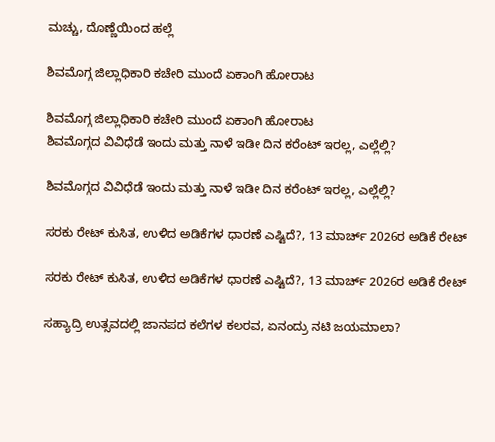ಮಚ್ಚು, ದೊಣ್ಣೆಯಿಂದ ಹಲ್ಲೆ

ಶಿವಮೊಗ್ಗ ಜಿಲ್ಲಾಧಿಕಾರಿ ಕಚೇರಿ ಮುಂದೆ ಏಕಾಂಗಿ ಹೋರಾಟ

ಶಿವಮೊಗ್ಗ ಜಿಲ್ಲಾಧಿಕಾರಿ ಕಚೇರಿ ಮುಂದೆ ಏಕಾಂಗಿ ಹೋರಾಟ
ಶಿವಮೊಗ್ಗದ ವಿವಿಧೆಡೆ ಇಂದು ಮತ್ತು ನಾಳೆ ಇಡೀ ದಿನ ಕರೆಂಟ್‌ ಇರಲ್ಲ, ಎಲ್ಲೆಲ್ಲಿ?

ಶಿವಮೊಗ್ಗದ ವಿವಿಧೆಡೆ ಇಂದು ಮತ್ತು ನಾಳೆ ಇಡೀ ದಿನ ಕರೆಂಟ್‌ ಇರಲ್ಲ, ಎಲ್ಲೆಲ್ಲಿ?

ಸರಕು ರೇಟ್‌ ಕುಸಿತ, ಉಳಿದ ಅಡಿಕೆಗಳ ಧಾರಣೆ ಎಷ್ಟಿದೆ?, 13 ಮಾರ್ಚ್‌ 2026ರ ಅಡಿಕೆ ರೇಟ್‌

ಸರಕು ರೇಟ್‌ ಕುಸಿತ, ಉಳಿದ ಅಡಿಕೆಗಳ ಧಾರಣೆ ಎಷ್ಟಿದೆ?, 13 ಮಾರ್ಚ್‌ 2026ರ ಅಡಿಕೆ ರೇಟ್‌

ಸಹ್ಯಾದ್ರಿ ಉತ್ಸವದಲ್ಲಿ ಜಾನಪದ ಕಲೆಗಳ ಕಲರವ, ಏನಂದ್ರು ನಟಿ ಜಯಮಾಲಾ?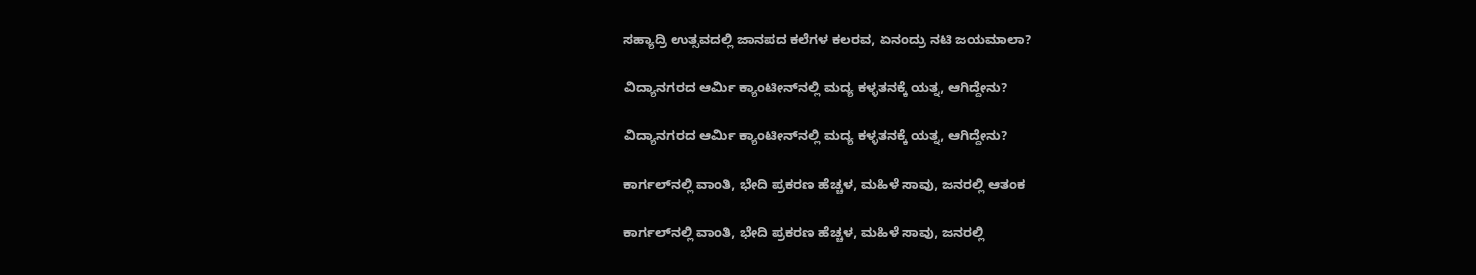ಸಹ್ಯಾದ್ರಿ ಉತ್ಸವದಲ್ಲಿ ಜಾನಪದ ಕಲೆಗಳ ಕಲರವ, ಏನಂದ್ರು ನಟಿ ಜಯಮಾಲಾ?

ವಿದ್ಯಾನಗರದ ಆರ್ಮಿ ಕ್ಯಾಂಟೀನ್‌ನಲ್ಲಿ ಮದ್ಯ ಕಳ್ಳತನಕ್ಕೆ ಯತ್ನ, ಆಗಿದ್ದೇನು?

ವಿದ್ಯಾನಗರದ ಆರ್ಮಿ ಕ್ಯಾಂಟೀನ್‌ನಲ್ಲಿ ಮದ್ಯ ಕಳ್ಳತನಕ್ಕೆ ಯತ್ನ, ಆಗಿದ್ದೇನು?

ಕಾರ್ಗಲ್‌ನಲ್ಲಿ ವಾಂತಿ, ಭೇದಿ ಪ್ರಕರಣ ಹೆಚ್ಚಳ, ಮಹಿಳೆ ಸಾವು, ಜನರಲ್ಲಿ ಆತಂಕ

ಕಾರ್ಗಲ್‌ನಲ್ಲಿ ವಾಂತಿ, ಭೇದಿ ಪ್ರಕರಣ ಹೆಚ್ಚಳ, ಮಹಿಳೆ ಸಾವು, ಜನರಲ್ಲಿ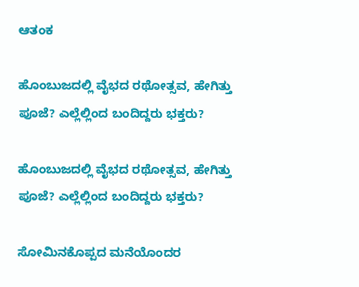ಆತಂಕ

ಹೊಂಬುಜದಲ್ಲಿ ವೈಭದ ರಥೋತ್ಸವ, ಹೇಗಿತ್ತು ಪೂಜೆ? ಎಲ್ಲೆಲ್ಲಿಂದ ಬಂದಿದ್ದರು ಭಕ್ತರು?

ಹೊಂಬುಜದಲ್ಲಿ ವೈಭದ ರಥೋತ್ಸವ, ಹೇಗಿತ್ತು ಪೂಜೆ? ಎಲ್ಲೆಲ್ಲಿಂದ ಬಂದಿದ್ದರು ಭಕ್ತರು?

ಸೋಮಿನಕೊಪ್ಪದ ಮನೆಯೊಂದರ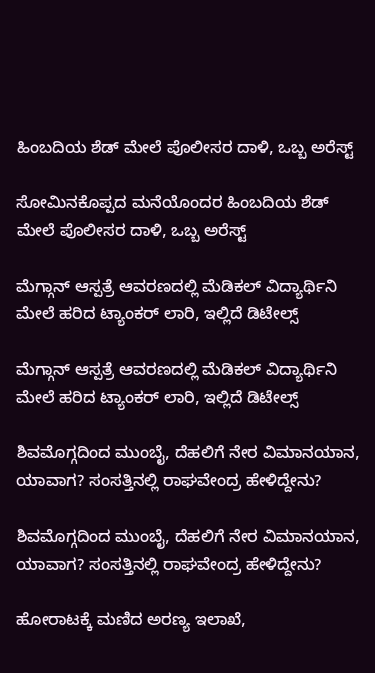ಹಿಂಬದಿಯ ಶೆಡ್‌ ಮೇಲೆ ಪೊಲೀಸರ ದಾಳಿ, ಒಬ್ಬ ಅರೆಸ್ಟ್‌

ಸೋಮಿನಕೊಪ್ಪದ ಮನೆಯೊಂದರ ಹಿಂಬದಿಯ ಶೆಡ್‌ ಮೇಲೆ ಪೊಲೀಸರ ದಾಳಿ, ಒಬ್ಬ ಅರೆಸ್ಟ್‌

ಮೆಗ್ಗಾನ್‌ ಆಸ್ಪತ್ರೆ ಆವರಣದಲ್ಲಿ ಮೆಡಿಕಲ್‌ ವಿದ್ಯಾರ್ಥಿನಿ ಮೇಲೆ ಹರಿದ ಟ್ಯಾಂಕರ್‌ ಲಾರಿ, ಇಲ್ಲಿದೆ ಡಿಟೇಲ್ಸ್‌

ಮೆಗ್ಗಾನ್‌ ಆಸ್ಪತ್ರೆ ಆವರಣದಲ್ಲಿ ಮೆಡಿಕಲ್‌ ವಿದ್ಯಾರ್ಥಿನಿ ಮೇಲೆ ಹರಿದ ಟ್ಯಾಂಕರ್‌ ಲಾರಿ, ಇಲ್ಲಿದೆ ಡಿಟೇಲ್ಸ್‌

ಶಿವಮೊಗ್ಗದಿಂದ ಮುಂಬೈ, ದೆಹಲಿಗೆ ನೇರ ವಿಮಾನಯಾನ, ಯಾವಾಗ? ಸಂಸತ್ತಿನಲ್ಲಿ ರಾಘವೇಂದ್ರ ಹೇಳಿದ್ದೇನು?

ಶಿವಮೊಗ್ಗದಿಂದ ಮುಂಬೈ, ದೆಹಲಿಗೆ ನೇರ ವಿಮಾನಯಾನ, ಯಾವಾಗ? ಸಂಸತ್ತಿನಲ್ಲಿ ರಾಘವೇಂದ್ರ ಹೇಳಿದ್ದೇನು?

ಹೋರಾಟಕ್ಕೆ ಮಣಿದ ಅರಣ್ಯ ಇಲಾಖೆ,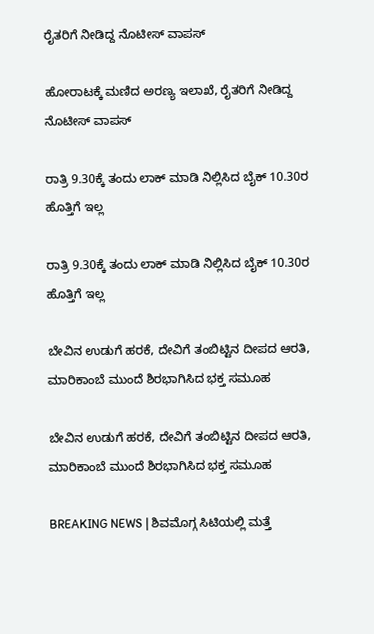ರೈತರಿಗೆ ನೀಡಿದ್ದ ನೊಟೀಸ್‌ ವಾಪಸ್‌

ಹೋರಾಟಕ್ಕೆ ಮಣಿದ ಅರಣ್ಯ ಇಲಾಖೆ, ರೈತರಿಗೆ ನೀಡಿದ್ದ ನೊಟೀಸ್‌ ವಾಪಸ್‌

ರಾತ್ರಿ 9.30ಕ್ಕೆ ತಂದು ಲಾಕ್ ಮಾಡಿ ನಿಲ್ಲಿಸಿದ ಬೈಕ್ 10.30ರ ಹೊತ್ತಿಗೆ ಇಲ್ಲ

ರಾತ್ರಿ 9.30ಕ್ಕೆ ತಂದು ಲಾಕ್ ಮಾಡಿ ನಿಲ್ಲಿಸಿದ ಬೈಕ್ 10.30ರ ಹೊತ್ತಿಗೆ ಇಲ್ಲ

ಬೇವಿನ ಉಡುಗೆ ಹರಕೆ, ದೇವಿಗೆ ತಂಬಿಟ್ಟಿನ ದೀಪದ ಆರತಿ, ಮಾರಿಕಾಂಬೆ ಮುಂದೆ ಶಿರಭಾಗಿಸಿದ ಭಕ್ತ ಸಮೂಹ

ಬೇವಿನ ಉಡುಗೆ ಹರಕೆ, ದೇವಿಗೆ ತಂಬಿಟ್ಟಿನ ದೀಪದ ಆರತಿ, ಮಾರಿಕಾಂಬೆ ಮುಂದೆ ಶಿರಭಾಗಿಸಿದ ಭಕ್ತ ಸಮೂಹ

BREAKING NEWS | ಶಿವಮೊಗ್ಗ ಸಿಟಿಯಲ್ಲಿ ಮತ್ತೆ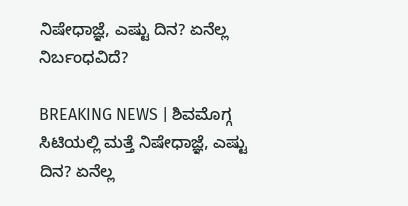ನಿಷೇಧಾಜ್ಞೆ, ಎಷ್ಟು ದಿನ? ಏನೆಲ್ಲ ನಿರ್ಬಂಧವಿದೆ?

BREAKING NEWS | ಶಿವಮೊಗ್ಗ ಸಿಟಿಯಲ್ಲಿ ಮತ್ತೆ ನಿಷೇಧಾಜ್ಞೆ, ಎಷ್ಟು ದಿನ? ಏನೆಲ್ಲ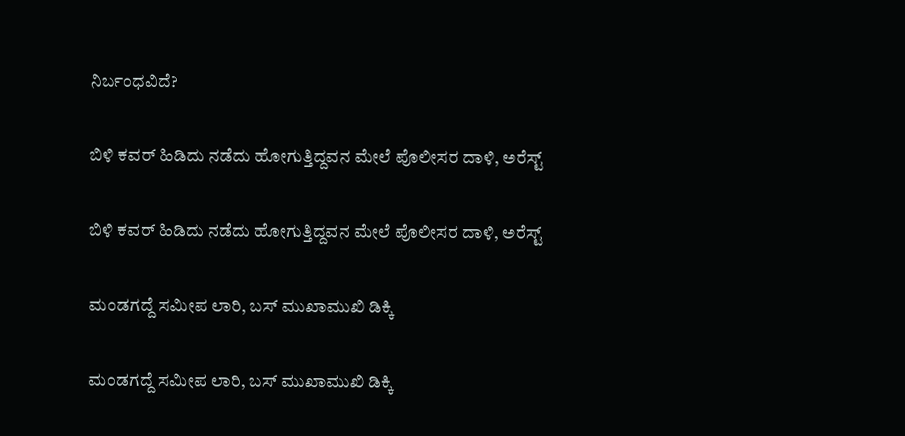ನಿರ್ಬಂಧವಿದೆ?

ಬಿಳಿ ಕವರ್ ಹಿಡಿದು ನಡೆದು ಹೋಗುತ್ತಿದ್ದವನ ಮೇಲೆ ಪೊಲೀಸರ ದಾಳಿ, ಅರೆಸ್ಟ್

ಬಿಳಿ ಕವರ್ ಹಿಡಿದು ನಡೆದು ಹೋಗುತ್ತಿದ್ದವನ ಮೇಲೆ ಪೊಲೀಸರ ದಾಳಿ, ಅರೆಸ್ಟ್

ಮಂಡಗದ್ದೆ ಸಮೀಪ ಲಾರಿ, ಬಸ್ ಮುಖಾಮುಖಿ ಡಿಕ್ಕಿ

ಮಂಡಗದ್ದೆ ಸಮೀಪ ಲಾರಿ, ಬಸ್ ಮುಖಾಮುಖಿ ಡಿಕ್ಕಿ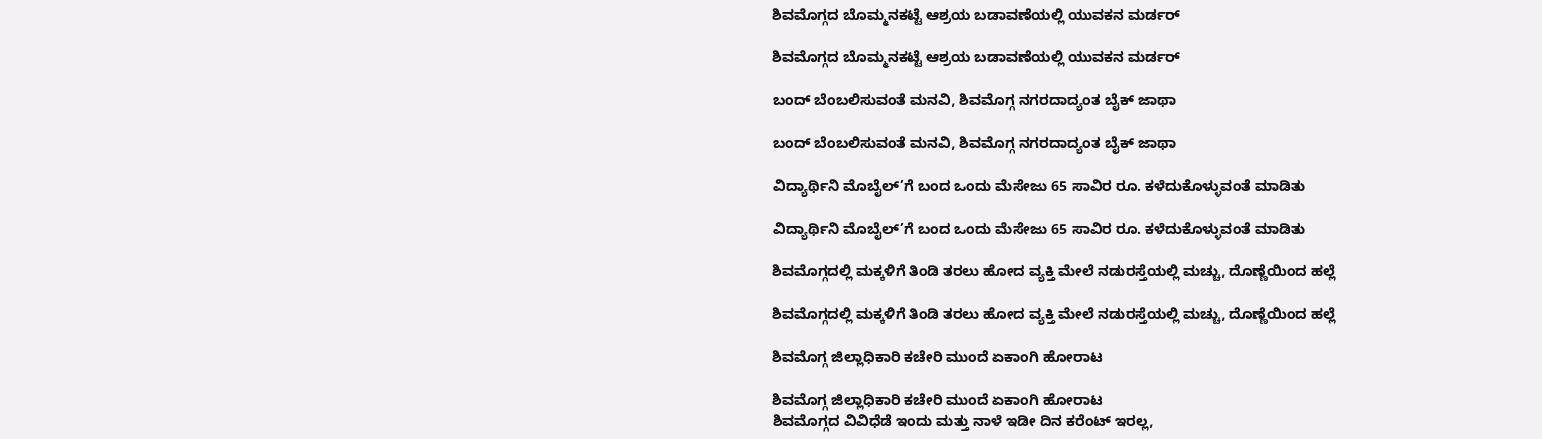ಶಿವಮೊಗ್ಗದ ಬೊಮ್ಮನಕಟ್ಟೆ ಆಶ್ರಯ ಬಡಾವಣೆಯಲ್ಲಿ ಯುವಕನ ಮರ್ಡರ್

ಶಿವಮೊಗ್ಗದ ಬೊಮ್ಮನಕಟ್ಟೆ ಆಶ್ರಯ ಬಡಾವಣೆಯಲ್ಲಿ ಯುವಕನ ಮರ್ಡರ್

ಬಂದ್ ಬೆಂಬಲಿಸುವಂತೆ ಮನವಿ, ಶಿವಮೊಗ್ಗ ನಗರದಾದ್ಯಂತ ಬೈಕ್ ಜಾಥಾ

ಬಂದ್ ಬೆಂಬಲಿಸುವಂತೆ ಮನವಿ, ಶಿವಮೊಗ್ಗ ನಗರದಾದ್ಯಂತ ಬೈಕ್ ಜಾಥಾ

ವಿದ್ಯಾರ್ಥಿನಿ ಮೊಬೈಲ್’ಗೆ ಬಂದ ಒಂದು ಮೆಸೇಜು 65 ಸಾವಿರ ರೂ. ಕಳೆದುಕೊಳ್ಳುವಂತೆ ಮಾಡಿತು

ವಿದ್ಯಾರ್ಥಿನಿ ಮೊಬೈಲ್’ಗೆ ಬಂದ ಒಂದು ಮೆಸೇಜು 65 ಸಾವಿರ ರೂ. ಕಳೆದುಕೊಳ್ಳುವಂತೆ ಮಾಡಿತು

ಶಿವಮೊಗ್ಗದಲ್ಲಿ ಮಕ್ಕಳಿಗೆ ತಿಂಡಿ ತರಲು ಹೋದ ವ್ಯಕ್ತಿ ಮೇಲೆ ನಡುರಸ್ತೆಯಲ್ಲಿ ಮಚ್ಚು, ದೊಣ್ಣೆಯಿಂದ ಹಲ್ಲೆ

ಶಿವಮೊಗ್ಗದಲ್ಲಿ ಮಕ್ಕಳಿಗೆ ತಿಂಡಿ ತರಲು ಹೋದ ವ್ಯಕ್ತಿ ಮೇಲೆ ನಡುರಸ್ತೆಯಲ್ಲಿ ಮಚ್ಚು, ದೊಣ್ಣೆಯಿಂದ ಹಲ್ಲೆ

ಶಿವಮೊಗ್ಗ ಜಿಲ್ಲಾಧಿಕಾರಿ ಕಚೇರಿ ಮುಂದೆ ಏಕಾಂಗಿ ಹೋರಾಟ

ಶಿವಮೊಗ್ಗ ಜಿಲ್ಲಾಧಿಕಾರಿ ಕಚೇರಿ ಮುಂದೆ ಏಕಾಂಗಿ ಹೋರಾಟ
ಶಿವಮೊಗ್ಗದ ವಿವಿಧೆಡೆ ಇಂದು ಮತ್ತು ನಾಳೆ ಇಡೀ ದಿನ ಕರೆಂಟ್‌ ಇರಲ್ಲ,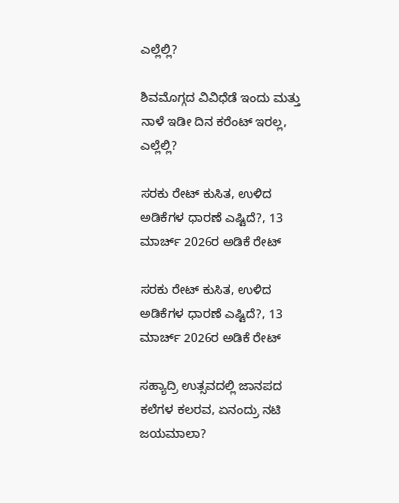ಎಲ್ಲೆಲ್ಲಿ?

ಶಿವಮೊಗ್ಗದ ವಿವಿಧೆಡೆ ಇಂದು ಮತ್ತು ನಾಳೆ ಇಡೀ ದಿನ ಕರೆಂಟ್‌ ಇರಲ್ಲ, ಎಲ್ಲೆಲ್ಲಿ?

ಸರಕು ರೇಟ್‌ ಕುಸಿತ, ಉಳಿದ ಅಡಿಕೆಗಳ ಧಾರಣೆ ಎಷ್ಟಿದೆ?, 13 ಮಾರ್ಚ್‌ 2026ರ ಅಡಿಕೆ ರೇಟ್‌

ಸರಕು ರೇಟ್‌ ಕುಸಿತ, ಉಳಿದ ಅಡಿಕೆಗಳ ಧಾರಣೆ ಎಷ್ಟಿದೆ?, 13 ಮಾರ್ಚ್‌ 2026ರ ಅಡಿಕೆ ರೇಟ್‌

ಸಹ್ಯಾದ್ರಿ ಉತ್ಸವದಲ್ಲಿ ಜಾನಪದ ಕಲೆಗಳ ಕಲರವ, ಏನಂದ್ರು ನಟಿ ಜಯಮಾಲಾ?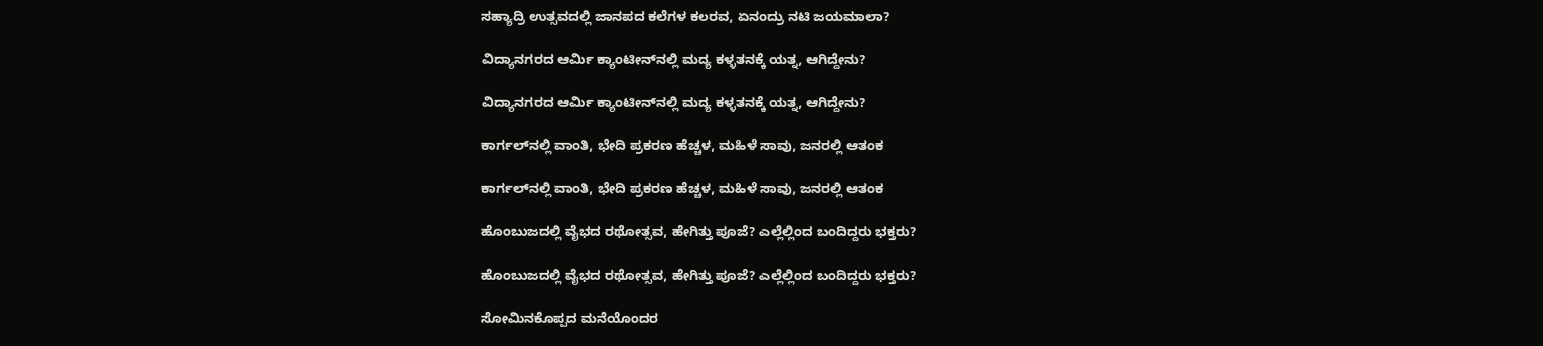ಸಹ್ಯಾದ್ರಿ ಉತ್ಸವದಲ್ಲಿ ಜಾನಪದ ಕಲೆಗಳ ಕಲರವ, ಏನಂದ್ರು ನಟಿ ಜಯಮಾಲಾ?

ವಿದ್ಯಾನಗರದ ಆರ್ಮಿ ಕ್ಯಾಂಟೀನ್‌ನಲ್ಲಿ ಮದ್ಯ ಕಳ್ಳತನಕ್ಕೆ ಯತ್ನ, ಆಗಿದ್ದೇನು?

ವಿದ್ಯಾನಗರದ ಆರ್ಮಿ ಕ್ಯಾಂಟೀನ್‌ನಲ್ಲಿ ಮದ್ಯ ಕಳ್ಳತನಕ್ಕೆ ಯತ್ನ, ಆಗಿದ್ದೇನು?

ಕಾರ್ಗಲ್‌ನಲ್ಲಿ ವಾಂತಿ, ಭೇದಿ ಪ್ರಕರಣ ಹೆಚ್ಚಳ, ಮಹಿಳೆ ಸಾವು, ಜನರಲ್ಲಿ ಆತಂಕ

ಕಾರ್ಗಲ್‌ನಲ್ಲಿ ವಾಂತಿ, ಭೇದಿ ಪ್ರಕರಣ ಹೆಚ್ಚಳ, ಮಹಿಳೆ ಸಾವು, ಜನರಲ್ಲಿ ಆತಂಕ

ಹೊಂಬುಜದಲ್ಲಿ ವೈಭದ ರಥೋತ್ಸವ, ಹೇಗಿತ್ತು ಪೂಜೆ? ಎಲ್ಲೆಲ್ಲಿಂದ ಬಂದಿದ್ದರು ಭಕ್ತರು?

ಹೊಂಬುಜದಲ್ಲಿ ವೈಭದ ರಥೋತ್ಸವ, ಹೇಗಿತ್ತು ಪೂಜೆ? ಎಲ್ಲೆಲ್ಲಿಂದ ಬಂದಿದ್ದರು ಭಕ್ತರು?

ಸೋಮಿನಕೊಪ್ಪದ ಮನೆಯೊಂದರ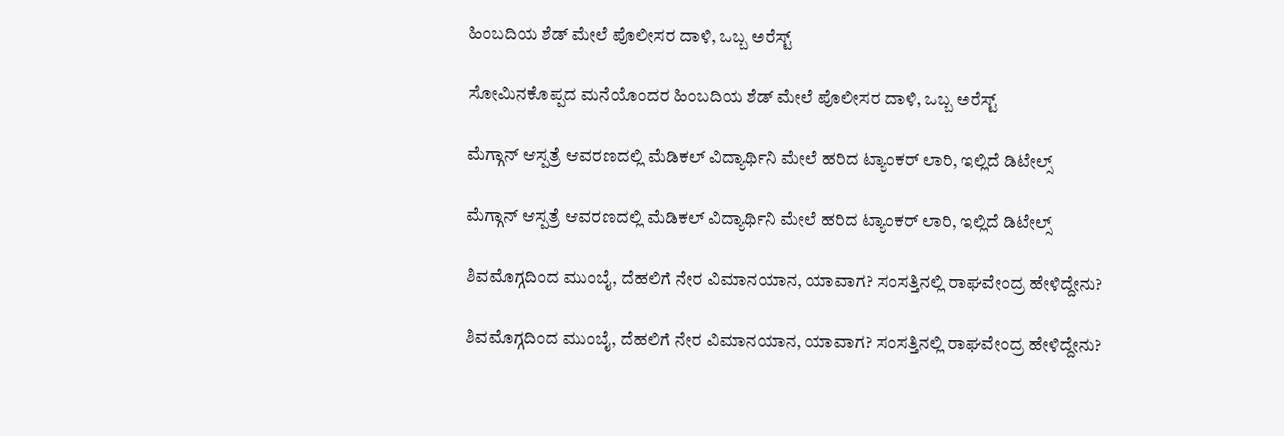ಹಿಂಬದಿಯ ಶೆಡ್‌ ಮೇಲೆ ಪೊಲೀಸರ ದಾಳಿ, ಒಬ್ಬ ಅರೆಸ್ಟ್‌

ಸೋಮಿನಕೊಪ್ಪದ ಮನೆಯೊಂದರ ಹಿಂಬದಿಯ ಶೆಡ್‌ ಮೇಲೆ ಪೊಲೀಸರ ದಾಳಿ, ಒಬ್ಬ ಅರೆಸ್ಟ್‌

ಮೆಗ್ಗಾನ್‌ ಆಸ್ಪತ್ರೆ ಆವರಣದಲ್ಲಿ ಮೆಡಿಕಲ್‌ ವಿದ್ಯಾರ್ಥಿನಿ ಮೇಲೆ ಹರಿದ ಟ್ಯಾಂಕರ್‌ ಲಾರಿ, ಇಲ್ಲಿದೆ ಡಿಟೇಲ್ಸ್‌

ಮೆಗ್ಗಾನ್‌ ಆಸ್ಪತ್ರೆ ಆವರಣದಲ್ಲಿ ಮೆಡಿಕಲ್‌ ವಿದ್ಯಾರ್ಥಿನಿ ಮೇಲೆ ಹರಿದ ಟ್ಯಾಂಕರ್‌ ಲಾರಿ, ಇಲ್ಲಿದೆ ಡಿಟೇಲ್ಸ್‌

ಶಿವಮೊಗ್ಗದಿಂದ ಮುಂಬೈ, ದೆಹಲಿಗೆ ನೇರ ವಿಮಾನಯಾನ, ಯಾವಾಗ? ಸಂಸತ್ತಿನಲ್ಲಿ ರಾಘವೇಂದ್ರ ಹೇಳಿದ್ದೇನು?

ಶಿವಮೊಗ್ಗದಿಂದ ಮುಂಬೈ, ದೆಹಲಿಗೆ ನೇರ ವಿಮಾನಯಾನ, ಯಾವಾಗ? ಸಂಸತ್ತಿನಲ್ಲಿ ರಾಘವೇಂದ್ರ ಹೇಳಿದ್ದೇನು?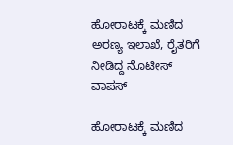ಹೋರಾಟಕ್ಕೆ ಮಣಿದ ಅರಣ್ಯ ಇಲಾಖೆ, ರೈತರಿಗೆ ನೀಡಿದ್ದ ನೊಟೀಸ್‌ ವಾಪಸ್‌

ಹೋರಾಟಕ್ಕೆ ಮಣಿದ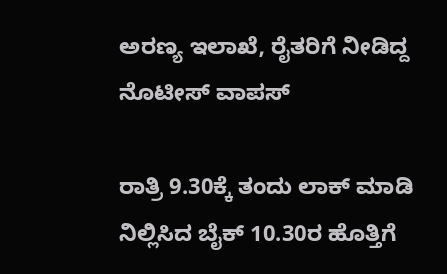ಅರಣ್ಯ ಇಲಾಖೆ, ರೈತರಿಗೆ ನೀಡಿದ್ದ ನೊಟೀಸ್‌ ವಾಪಸ್‌

ರಾತ್ರಿ 9.30ಕ್ಕೆ ತಂದು ಲಾಕ್ ಮಾಡಿ ನಿಲ್ಲಿಸಿದ ಬೈಕ್ 10.30ರ ಹೊತ್ತಿಗೆ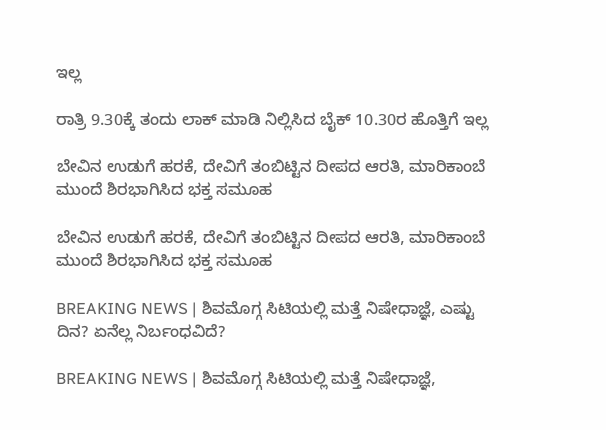ಇಲ್ಲ

ರಾತ್ರಿ 9.30ಕ್ಕೆ ತಂದು ಲಾಕ್ ಮಾಡಿ ನಿಲ್ಲಿಸಿದ ಬೈಕ್ 10.30ರ ಹೊತ್ತಿಗೆ ಇಲ್ಲ

ಬೇವಿನ ಉಡುಗೆ ಹರಕೆ, ದೇವಿಗೆ ತಂಬಿಟ್ಟಿನ ದೀಪದ ಆರತಿ, ಮಾರಿಕಾಂಬೆ ಮುಂದೆ ಶಿರಭಾಗಿಸಿದ ಭಕ್ತ ಸಮೂಹ

ಬೇವಿನ ಉಡುಗೆ ಹರಕೆ, ದೇವಿಗೆ ತಂಬಿಟ್ಟಿನ ದೀಪದ ಆರತಿ, ಮಾರಿಕಾಂಬೆ ಮುಂದೆ ಶಿರಭಾಗಿಸಿದ ಭಕ್ತ ಸಮೂಹ

BREAKING NEWS | ಶಿವಮೊಗ್ಗ ಸಿಟಿಯಲ್ಲಿ ಮತ್ತೆ ನಿಷೇಧಾಜ್ಞೆ, ಎಷ್ಟು ದಿನ? ಏನೆಲ್ಲ ನಿರ್ಬಂಧವಿದೆ?

BREAKING NEWS | ಶಿವಮೊಗ್ಗ ಸಿಟಿಯಲ್ಲಿ ಮತ್ತೆ ನಿಷೇಧಾಜ್ಞೆ,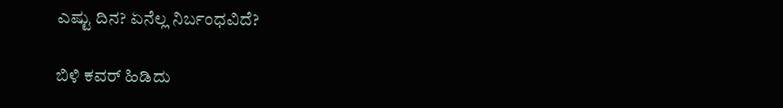ಎಷ್ಟು ದಿನ? ಏನೆಲ್ಲ ನಿರ್ಬಂಧವಿದೆ?

ಬಿಳಿ ಕವರ್ ಹಿಡಿದು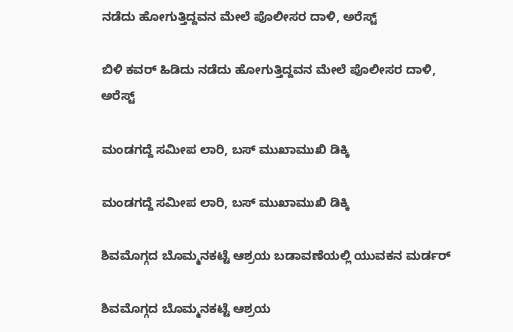ನಡೆದು ಹೋಗುತ್ತಿದ್ದವನ ಮೇಲೆ ಪೊಲೀಸರ ದಾಳಿ, ಅರೆಸ್ಟ್

ಬಿಳಿ ಕವರ್ ಹಿಡಿದು ನಡೆದು ಹೋಗುತ್ತಿದ್ದವನ ಮೇಲೆ ಪೊಲೀಸರ ದಾಳಿ, ಅರೆಸ್ಟ್

ಮಂಡಗದ್ದೆ ಸಮೀಪ ಲಾರಿ, ಬಸ್ ಮುಖಾಮುಖಿ ಡಿಕ್ಕಿ

ಮಂಡಗದ್ದೆ ಸಮೀಪ ಲಾರಿ, ಬಸ್ ಮುಖಾಮುಖಿ ಡಿಕ್ಕಿ

ಶಿವಮೊಗ್ಗದ ಬೊಮ್ಮನಕಟ್ಟೆ ಆಶ್ರಯ ಬಡಾವಣೆಯಲ್ಲಿ ಯುವಕನ ಮರ್ಡರ್

ಶಿವಮೊಗ್ಗದ ಬೊಮ್ಮನಕಟ್ಟೆ ಆಶ್ರಯ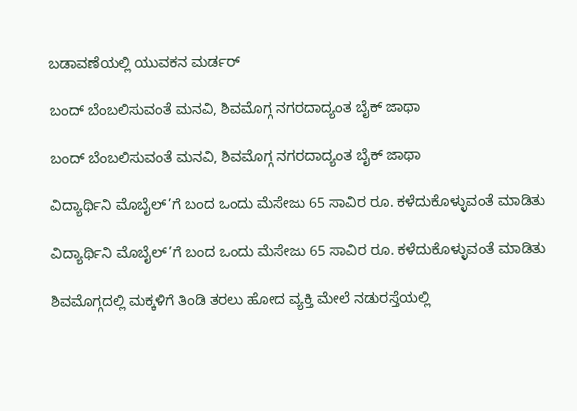ಬಡಾವಣೆಯಲ್ಲಿ ಯುವಕನ ಮರ್ಡರ್

ಬಂದ್ ಬೆಂಬಲಿಸುವಂತೆ ಮನವಿ, ಶಿವಮೊಗ್ಗ ನಗರದಾದ್ಯಂತ ಬೈಕ್ ಜಾಥಾ

ಬಂದ್ ಬೆಂಬಲಿಸುವಂತೆ ಮನವಿ, ಶಿವಮೊಗ್ಗ ನಗರದಾದ್ಯಂತ ಬೈಕ್ ಜಾಥಾ

ವಿದ್ಯಾರ್ಥಿನಿ ಮೊಬೈಲ್’ಗೆ ಬಂದ ಒಂದು ಮೆಸೇಜು 65 ಸಾವಿರ ರೂ. ಕಳೆದುಕೊಳ್ಳುವಂತೆ ಮಾಡಿತು

ವಿದ್ಯಾರ್ಥಿನಿ ಮೊಬೈಲ್’ಗೆ ಬಂದ ಒಂದು ಮೆಸೇಜು 65 ಸಾವಿರ ರೂ. ಕಳೆದುಕೊಳ್ಳುವಂತೆ ಮಾಡಿತು

ಶಿವಮೊಗ್ಗದಲ್ಲಿ ಮಕ್ಕಳಿಗೆ ತಿಂಡಿ ತರಲು ಹೋದ ವ್ಯಕ್ತಿ ಮೇಲೆ ನಡುರಸ್ತೆಯಲ್ಲಿ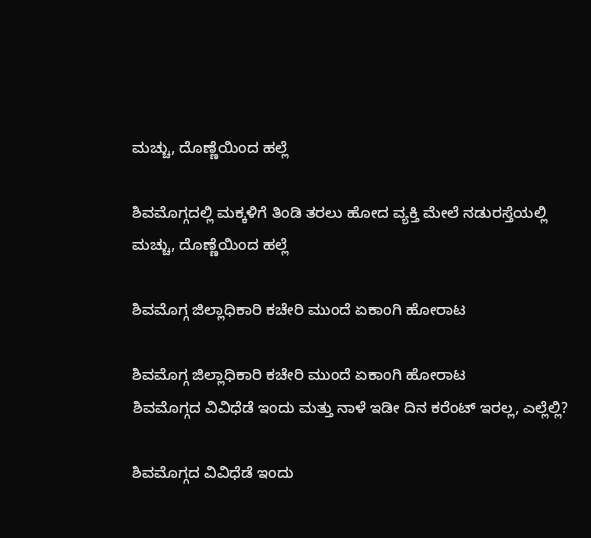ಮಚ್ಚು, ದೊಣ್ಣೆಯಿಂದ ಹಲ್ಲೆ

ಶಿವಮೊಗ್ಗದಲ್ಲಿ ಮಕ್ಕಳಿಗೆ ತಿಂಡಿ ತರಲು ಹೋದ ವ್ಯಕ್ತಿ ಮೇಲೆ ನಡುರಸ್ತೆಯಲ್ಲಿ ಮಚ್ಚು, ದೊಣ್ಣೆಯಿಂದ ಹಲ್ಲೆ

ಶಿವಮೊಗ್ಗ ಜಿಲ್ಲಾಧಿಕಾರಿ ಕಚೇರಿ ಮುಂದೆ ಏಕಾಂಗಿ ಹೋರಾಟ

ಶಿವಮೊಗ್ಗ ಜಿಲ್ಲಾಧಿಕಾರಿ ಕಚೇರಿ ಮುಂದೆ ಏಕಾಂಗಿ ಹೋರಾಟ
ಶಿವಮೊಗ್ಗದ ವಿವಿಧೆಡೆ ಇಂದು ಮತ್ತು ನಾಳೆ ಇಡೀ ದಿನ ಕರೆಂಟ್‌ ಇರಲ್ಲ, ಎಲ್ಲೆಲ್ಲಿ?

ಶಿವಮೊಗ್ಗದ ವಿವಿಧೆಡೆ ಇಂದು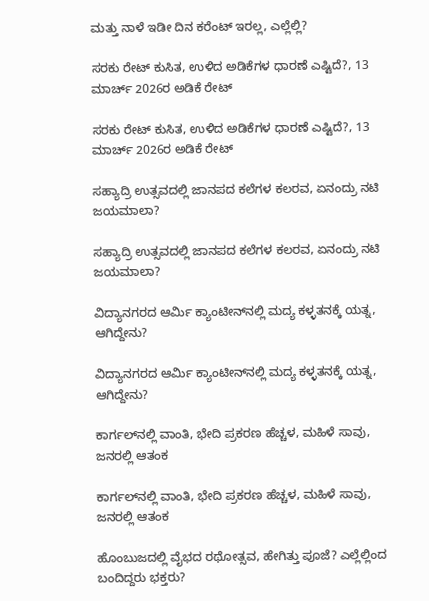ಮತ್ತು ನಾಳೆ ಇಡೀ ದಿನ ಕರೆಂಟ್‌ ಇರಲ್ಲ, ಎಲ್ಲೆಲ್ಲಿ?

ಸರಕು ರೇಟ್‌ ಕುಸಿತ, ಉಳಿದ ಅಡಿಕೆಗಳ ಧಾರಣೆ ಎಷ್ಟಿದೆ?, 13 ಮಾರ್ಚ್‌ 2026ರ ಅಡಿಕೆ ರೇಟ್‌

ಸರಕು ರೇಟ್‌ ಕುಸಿತ, ಉಳಿದ ಅಡಿಕೆಗಳ ಧಾರಣೆ ಎಷ್ಟಿದೆ?, 13 ಮಾರ್ಚ್‌ 2026ರ ಅಡಿಕೆ ರೇಟ್‌

ಸಹ್ಯಾದ್ರಿ ಉತ್ಸವದಲ್ಲಿ ಜಾನಪದ ಕಲೆಗಳ ಕಲರವ, ಏನಂದ್ರು ನಟಿ ಜಯಮಾಲಾ?

ಸಹ್ಯಾದ್ರಿ ಉತ್ಸವದಲ್ಲಿ ಜಾನಪದ ಕಲೆಗಳ ಕಲರವ, ಏನಂದ್ರು ನಟಿ ಜಯಮಾಲಾ?

ವಿದ್ಯಾನಗರದ ಆರ್ಮಿ ಕ್ಯಾಂಟೀನ್‌ನಲ್ಲಿ ಮದ್ಯ ಕಳ್ಳತನಕ್ಕೆ ಯತ್ನ, ಆಗಿದ್ದೇನು?

ವಿದ್ಯಾನಗರದ ಆರ್ಮಿ ಕ್ಯಾಂಟೀನ್‌ನಲ್ಲಿ ಮದ್ಯ ಕಳ್ಳತನಕ್ಕೆ ಯತ್ನ, ಆಗಿದ್ದೇನು?

ಕಾರ್ಗಲ್‌ನಲ್ಲಿ ವಾಂತಿ, ಭೇದಿ ಪ್ರಕರಣ ಹೆಚ್ಚಳ, ಮಹಿಳೆ ಸಾವು, ಜನರಲ್ಲಿ ಆತಂಕ

ಕಾರ್ಗಲ್‌ನಲ್ಲಿ ವಾಂತಿ, ಭೇದಿ ಪ್ರಕರಣ ಹೆಚ್ಚಳ, ಮಹಿಳೆ ಸಾವು, ಜನರಲ್ಲಿ ಆತಂಕ

ಹೊಂಬುಜದಲ್ಲಿ ವೈಭದ ರಥೋತ್ಸವ, ಹೇಗಿತ್ತು ಪೂಜೆ? ಎಲ್ಲೆಲ್ಲಿಂದ ಬಂದಿದ್ದರು ಭಕ್ತರು?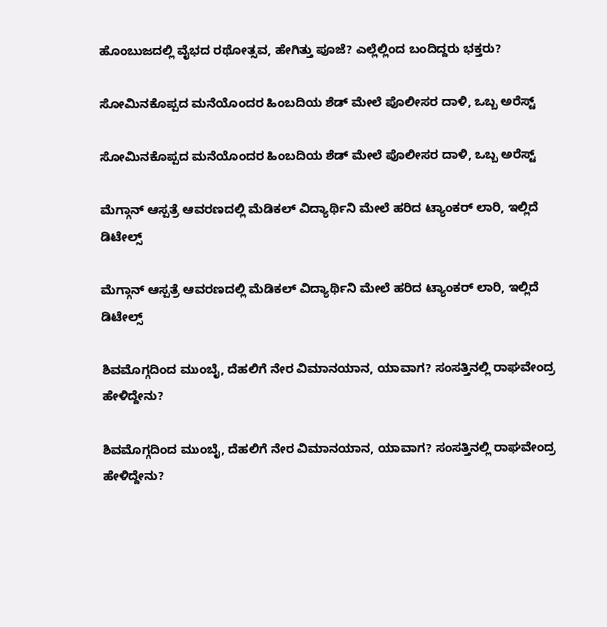ಹೊಂಬುಜದಲ್ಲಿ ವೈಭದ ರಥೋತ್ಸವ, ಹೇಗಿತ್ತು ಪೂಜೆ? ಎಲ್ಲೆಲ್ಲಿಂದ ಬಂದಿದ್ದರು ಭಕ್ತರು?

ಸೋಮಿನಕೊಪ್ಪದ ಮನೆಯೊಂದರ ಹಿಂಬದಿಯ ಶೆಡ್‌ ಮೇಲೆ ಪೊಲೀಸರ ದಾಳಿ, ಒಬ್ಬ ಅರೆಸ್ಟ್‌

ಸೋಮಿನಕೊಪ್ಪದ ಮನೆಯೊಂದರ ಹಿಂಬದಿಯ ಶೆಡ್‌ ಮೇಲೆ ಪೊಲೀಸರ ದಾಳಿ, ಒಬ್ಬ ಅರೆಸ್ಟ್‌

ಮೆಗ್ಗಾನ್‌ ಆಸ್ಪತ್ರೆ ಆವರಣದಲ್ಲಿ ಮೆಡಿಕಲ್‌ ವಿದ್ಯಾರ್ಥಿನಿ ಮೇಲೆ ಹರಿದ ಟ್ಯಾಂಕರ್‌ ಲಾರಿ, ಇಲ್ಲಿದೆ ಡಿಟೇಲ್ಸ್‌

ಮೆಗ್ಗಾನ್‌ ಆಸ್ಪತ್ರೆ ಆವರಣದಲ್ಲಿ ಮೆಡಿಕಲ್‌ ವಿದ್ಯಾರ್ಥಿನಿ ಮೇಲೆ ಹರಿದ ಟ್ಯಾಂಕರ್‌ ಲಾರಿ, ಇಲ್ಲಿದೆ ಡಿಟೇಲ್ಸ್‌

ಶಿವಮೊಗ್ಗದಿಂದ ಮುಂಬೈ, ದೆಹಲಿಗೆ ನೇರ ವಿಮಾನಯಾನ, ಯಾವಾಗ? ಸಂಸತ್ತಿನಲ್ಲಿ ರಾಘವೇಂದ್ರ ಹೇಳಿದ್ದೇನು?

ಶಿವಮೊಗ್ಗದಿಂದ ಮುಂಬೈ, ದೆಹಲಿಗೆ ನೇರ ವಿಮಾನಯಾನ, ಯಾವಾಗ? ಸಂಸತ್ತಿನಲ್ಲಿ ರಾಘವೇಂದ್ರ ಹೇಳಿದ್ದೇನು?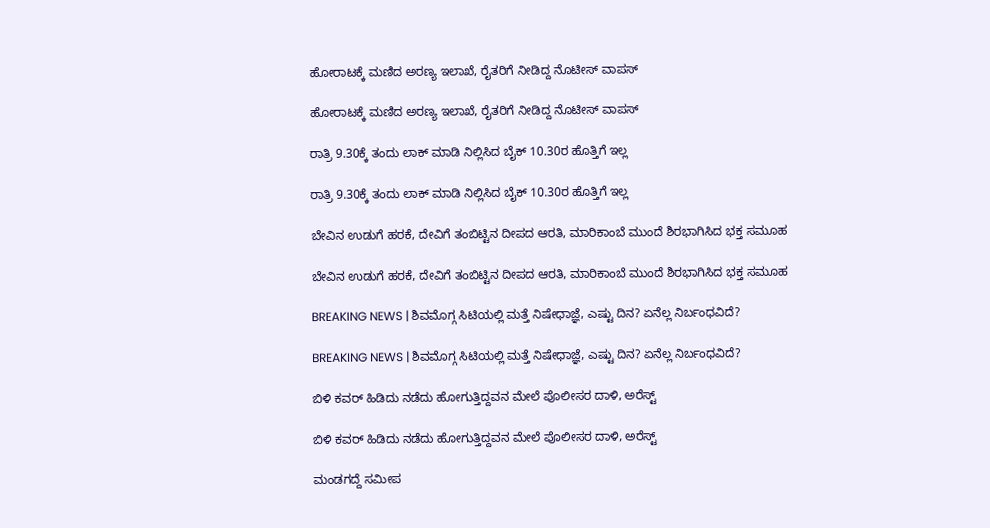ಹೋರಾಟಕ್ಕೆ ಮಣಿದ ಅರಣ್ಯ ಇಲಾಖೆ, ರೈತರಿಗೆ ನೀಡಿದ್ದ ನೊಟೀಸ್‌ ವಾಪಸ್‌

ಹೋರಾಟಕ್ಕೆ ಮಣಿದ ಅರಣ್ಯ ಇಲಾಖೆ, ರೈತರಿಗೆ ನೀಡಿದ್ದ ನೊಟೀಸ್‌ ವಾಪಸ್‌

ರಾತ್ರಿ 9.30ಕ್ಕೆ ತಂದು ಲಾಕ್ ಮಾಡಿ ನಿಲ್ಲಿಸಿದ ಬೈಕ್ 10.30ರ ಹೊತ್ತಿಗೆ ಇಲ್ಲ

ರಾತ್ರಿ 9.30ಕ್ಕೆ ತಂದು ಲಾಕ್ ಮಾಡಿ ನಿಲ್ಲಿಸಿದ ಬೈಕ್ 10.30ರ ಹೊತ್ತಿಗೆ ಇಲ್ಲ

ಬೇವಿನ ಉಡುಗೆ ಹರಕೆ, ದೇವಿಗೆ ತಂಬಿಟ್ಟಿನ ದೀಪದ ಆರತಿ, ಮಾರಿಕಾಂಬೆ ಮುಂದೆ ಶಿರಭಾಗಿಸಿದ ಭಕ್ತ ಸಮೂಹ

ಬೇವಿನ ಉಡುಗೆ ಹರಕೆ, ದೇವಿಗೆ ತಂಬಿಟ್ಟಿನ ದೀಪದ ಆರತಿ, ಮಾರಿಕಾಂಬೆ ಮುಂದೆ ಶಿರಭಾಗಿಸಿದ ಭಕ್ತ ಸಮೂಹ

BREAKING NEWS | ಶಿವಮೊಗ್ಗ ಸಿಟಿಯಲ್ಲಿ ಮತ್ತೆ ನಿಷೇಧಾಜ್ಞೆ, ಎಷ್ಟು ದಿನ? ಏನೆಲ್ಲ ನಿರ್ಬಂಧವಿದೆ?

BREAKING NEWS | ಶಿವಮೊಗ್ಗ ಸಿಟಿಯಲ್ಲಿ ಮತ್ತೆ ನಿಷೇಧಾಜ್ಞೆ, ಎಷ್ಟು ದಿನ? ಏನೆಲ್ಲ ನಿರ್ಬಂಧವಿದೆ?

ಬಿಳಿ ಕವರ್ ಹಿಡಿದು ನಡೆದು ಹೋಗುತ್ತಿದ್ದವನ ಮೇಲೆ ಪೊಲೀಸರ ದಾಳಿ, ಅರೆಸ್ಟ್

ಬಿಳಿ ಕವರ್ ಹಿಡಿದು ನಡೆದು ಹೋಗುತ್ತಿದ್ದವನ ಮೇಲೆ ಪೊಲೀಸರ ದಾಳಿ, ಅರೆಸ್ಟ್

ಮಂಡಗದ್ದೆ ಸಮೀಪ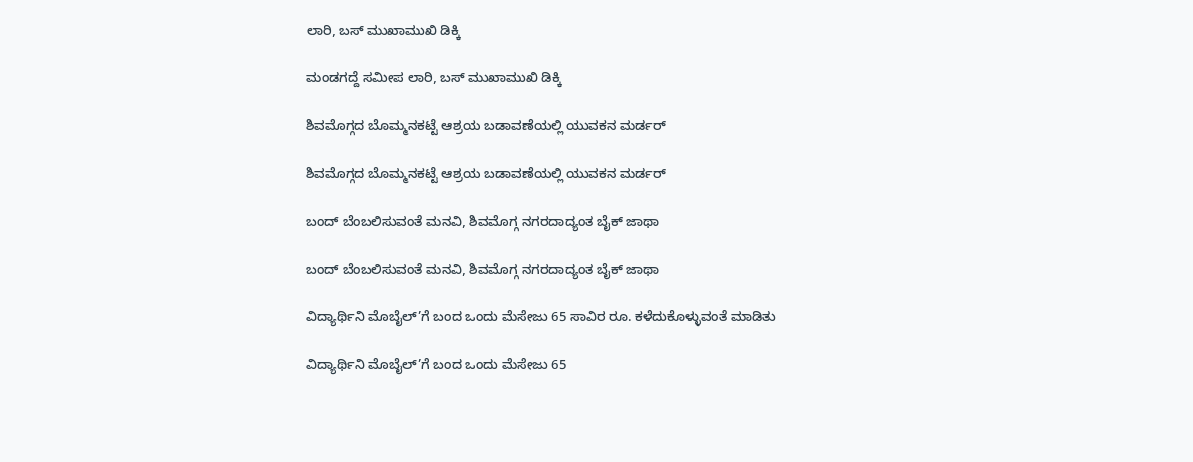ಲಾರಿ, ಬಸ್ ಮುಖಾಮುಖಿ ಡಿಕ್ಕಿ

ಮಂಡಗದ್ದೆ ಸಮೀಪ ಲಾರಿ, ಬಸ್ ಮುಖಾಮುಖಿ ಡಿಕ್ಕಿ

ಶಿವಮೊಗ್ಗದ ಬೊಮ್ಮನಕಟ್ಟೆ ಆಶ್ರಯ ಬಡಾವಣೆಯಲ್ಲಿ ಯುವಕನ ಮರ್ಡರ್

ಶಿವಮೊಗ್ಗದ ಬೊಮ್ಮನಕಟ್ಟೆ ಆಶ್ರಯ ಬಡಾವಣೆಯಲ್ಲಿ ಯುವಕನ ಮರ್ಡರ್

ಬಂದ್ ಬೆಂಬಲಿಸುವಂತೆ ಮನವಿ, ಶಿವಮೊಗ್ಗ ನಗರದಾದ್ಯಂತ ಬೈಕ್ ಜಾಥಾ

ಬಂದ್ ಬೆಂಬಲಿಸುವಂತೆ ಮನವಿ, ಶಿವಮೊಗ್ಗ ನಗರದಾದ್ಯಂತ ಬೈಕ್ ಜಾಥಾ

ವಿದ್ಯಾರ್ಥಿನಿ ಮೊಬೈಲ್’ಗೆ ಬಂದ ಒಂದು ಮೆಸೇಜು 65 ಸಾವಿರ ರೂ. ಕಳೆದುಕೊಳ್ಳುವಂತೆ ಮಾಡಿತು

ವಿದ್ಯಾರ್ಥಿನಿ ಮೊಬೈಲ್’ಗೆ ಬಂದ ಒಂದು ಮೆಸೇಜು 65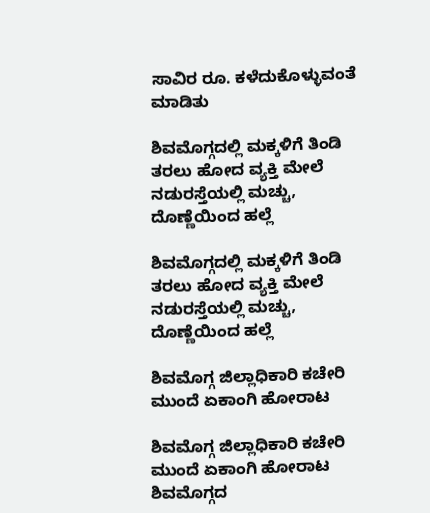ಸಾವಿರ ರೂ. ಕಳೆದುಕೊಳ್ಳುವಂತೆ ಮಾಡಿತು

ಶಿವಮೊಗ್ಗದಲ್ಲಿ ಮಕ್ಕಳಿಗೆ ತಿಂಡಿ ತರಲು ಹೋದ ವ್ಯಕ್ತಿ ಮೇಲೆ ನಡುರಸ್ತೆಯಲ್ಲಿ ಮಚ್ಚು, ದೊಣ್ಣೆಯಿಂದ ಹಲ್ಲೆ

ಶಿವಮೊಗ್ಗದಲ್ಲಿ ಮಕ್ಕಳಿಗೆ ತಿಂಡಿ ತರಲು ಹೋದ ವ್ಯಕ್ತಿ ಮೇಲೆ ನಡುರಸ್ತೆಯಲ್ಲಿ ಮಚ್ಚು, ದೊಣ್ಣೆಯಿಂದ ಹಲ್ಲೆ

ಶಿವಮೊಗ್ಗ ಜಿಲ್ಲಾಧಿಕಾರಿ ಕಚೇರಿ ಮುಂದೆ ಏಕಾಂಗಿ ಹೋರಾಟ

ಶಿವಮೊಗ್ಗ ಜಿಲ್ಲಾಧಿಕಾರಿ ಕಚೇರಿ ಮುಂದೆ ಏಕಾಂಗಿ ಹೋರಾಟ
ಶಿವಮೊಗ್ಗದ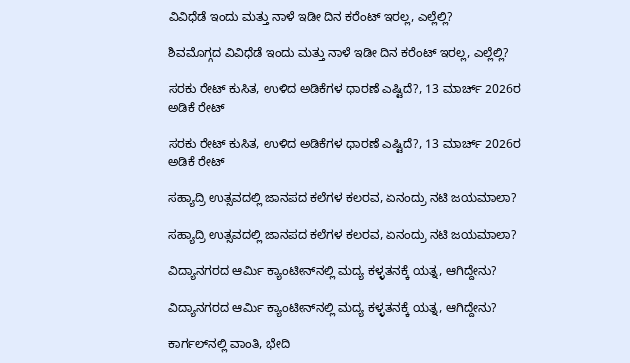ವಿವಿಧೆಡೆ ಇಂದು ಮತ್ತು ನಾಳೆ ಇಡೀ ದಿನ ಕರೆಂಟ್‌ ಇರಲ್ಲ, ಎಲ್ಲೆಲ್ಲಿ?

ಶಿವಮೊಗ್ಗದ ವಿವಿಧೆಡೆ ಇಂದು ಮತ್ತು ನಾಳೆ ಇಡೀ ದಿನ ಕರೆಂಟ್‌ ಇರಲ್ಲ, ಎಲ್ಲೆಲ್ಲಿ?

ಸರಕು ರೇಟ್‌ ಕುಸಿತ, ಉಳಿದ ಅಡಿಕೆಗಳ ಧಾರಣೆ ಎಷ್ಟಿದೆ?, 13 ಮಾರ್ಚ್‌ 2026ರ ಅಡಿಕೆ ರೇಟ್‌

ಸರಕು ರೇಟ್‌ ಕುಸಿತ, ಉಳಿದ ಅಡಿಕೆಗಳ ಧಾರಣೆ ಎಷ್ಟಿದೆ?, 13 ಮಾರ್ಚ್‌ 2026ರ ಅಡಿಕೆ ರೇಟ್‌

ಸಹ್ಯಾದ್ರಿ ಉತ್ಸವದಲ್ಲಿ ಜಾನಪದ ಕಲೆಗಳ ಕಲರವ, ಏನಂದ್ರು ನಟಿ ಜಯಮಾಲಾ?

ಸಹ್ಯಾದ್ರಿ ಉತ್ಸವದಲ್ಲಿ ಜಾನಪದ ಕಲೆಗಳ ಕಲರವ, ಏನಂದ್ರು ನಟಿ ಜಯಮಾಲಾ?

ವಿದ್ಯಾನಗರದ ಆರ್ಮಿ ಕ್ಯಾಂಟೀನ್‌ನಲ್ಲಿ ಮದ್ಯ ಕಳ್ಳತನಕ್ಕೆ ಯತ್ನ, ಆಗಿದ್ದೇನು?

ವಿದ್ಯಾನಗರದ ಆರ್ಮಿ ಕ್ಯಾಂಟೀನ್‌ನಲ್ಲಿ ಮದ್ಯ ಕಳ್ಳತನಕ್ಕೆ ಯತ್ನ, ಆಗಿದ್ದೇನು?

ಕಾರ್ಗಲ್‌ನಲ್ಲಿ ವಾಂತಿ, ಭೇದಿ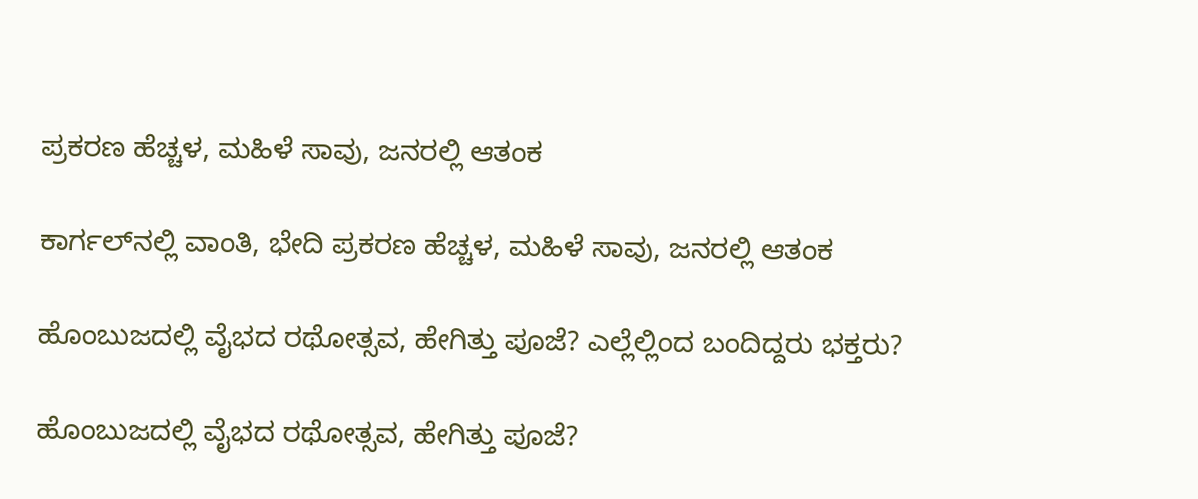ಪ್ರಕರಣ ಹೆಚ್ಚಳ, ಮಹಿಳೆ ಸಾವು, ಜನರಲ್ಲಿ ಆತಂಕ

ಕಾರ್ಗಲ್‌ನಲ್ಲಿ ವಾಂತಿ, ಭೇದಿ ಪ್ರಕರಣ ಹೆಚ್ಚಳ, ಮಹಿಳೆ ಸಾವು, ಜನರಲ್ಲಿ ಆತಂಕ

ಹೊಂಬುಜದಲ್ಲಿ ವೈಭದ ರಥೋತ್ಸವ, ಹೇಗಿತ್ತು ಪೂಜೆ? ಎಲ್ಲೆಲ್ಲಿಂದ ಬಂದಿದ್ದರು ಭಕ್ತರು?

ಹೊಂಬುಜದಲ್ಲಿ ವೈಭದ ರಥೋತ್ಸವ, ಹೇಗಿತ್ತು ಪೂಜೆ?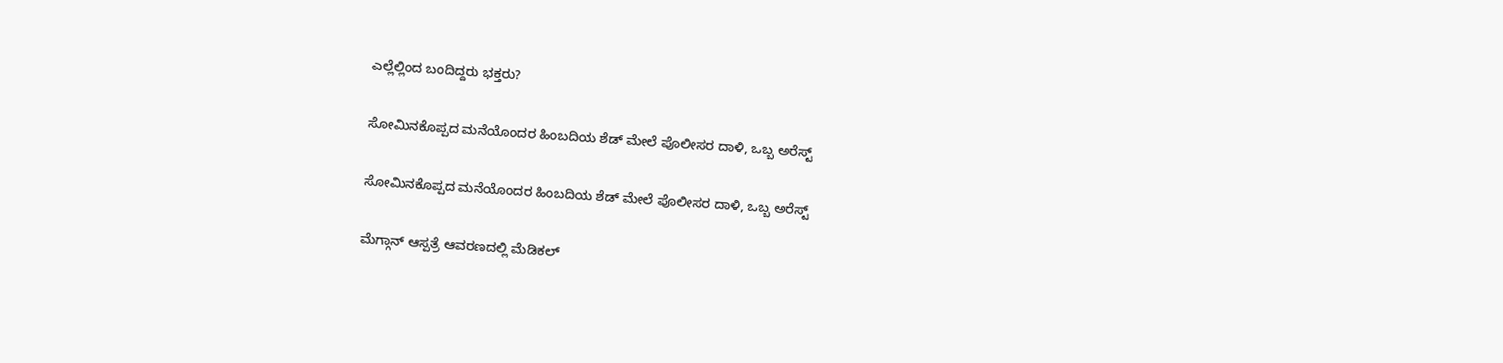ಎಲ್ಲೆಲ್ಲಿಂದ ಬಂದಿದ್ದರು ಭಕ್ತರು?

ಸೋಮಿನಕೊಪ್ಪದ ಮನೆಯೊಂದರ ಹಿಂಬದಿಯ ಶೆಡ್‌ ಮೇಲೆ ಪೊಲೀಸರ ದಾಳಿ, ಒಬ್ಬ ಅರೆಸ್ಟ್‌

ಸೋಮಿನಕೊಪ್ಪದ ಮನೆಯೊಂದರ ಹಿಂಬದಿಯ ಶೆಡ್‌ ಮೇಲೆ ಪೊಲೀಸರ ದಾಳಿ, ಒಬ್ಬ ಅರೆಸ್ಟ್‌

ಮೆಗ್ಗಾನ್‌ ಆಸ್ಪತ್ರೆ ಆವರಣದಲ್ಲಿ ಮೆಡಿಕಲ್‌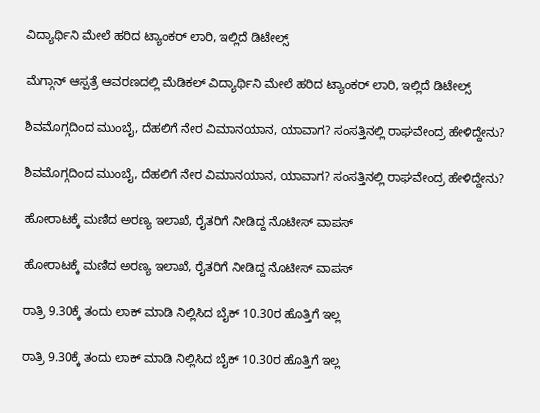ವಿದ್ಯಾರ್ಥಿನಿ ಮೇಲೆ ಹರಿದ ಟ್ಯಾಂಕರ್‌ ಲಾರಿ, ಇಲ್ಲಿದೆ ಡಿಟೇಲ್ಸ್‌

ಮೆಗ್ಗಾನ್‌ ಆಸ್ಪತ್ರೆ ಆವರಣದಲ್ಲಿ ಮೆಡಿಕಲ್‌ ವಿದ್ಯಾರ್ಥಿನಿ ಮೇಲೆ ಹರಿದ ಟ್ಯಾಂಕರ್‌ ಲಾರಿ, ಇಲ್ಲಿದೆ ಡಿಟೇಲ್ಸ್‌

ಶಿವಮೊಗ್ಗದಿಂದ ಮುಂಬೈ, ದೆಹಲಿಗೆ ನೇರ ವಿಮಾನಯಾನ, ಯಾವಾಗ? ಸಂಸತ್ತಿನಲ್ಲಿ ರಾಘವೇಂದ್ರ ಹೇಳಿದ್ದೇನು?

ಶಿವಮೊಗ್ಗದಿಂದ ಮುಂಬೈ, ದೆಹಲಿಗೆ ನೇರ ವಿಮಾನಯಾನ, ಯಾವಾಗ? ಸಂಸತ್ತಿನಲ್ಲಿ ರಾಘವೇಂದ್ರ ಹೇಳಿದ್ದೇನು?

ಹೋರಾಟಕ್ಕೆ ಮಣಿದ ಅರಣ್ಯ ಇಲಾಖೆ, ರೈತರಿಗೆ ನೀಡಿದ್ದ ನೊಟೀಸ್‌ ವಾಪಸ್‌

ಹೋರಾಟಕ್ಕೆ ಮಣಿದ ಅರಣ್ಯ ಇಲಾಖೆ, ರೈತರಿಗೆ ನೀಡಿದ್ದ ನೊಟೀಸ್‌ ವಾಪಸ್‌

ರಾತ್ರಿ 9.30ಕ್ಕೆ ತಂದು ಲಾಕ್ ಮಾಡಿ ನಿಲ್ಲಿಸಿದ ಬೈಕ್ 10.30ರ ಹೊತ್ತಿಗೆ ಇಲ್ಲ

ರಾತ್ರಿ 9.30ಕ್ಕೆ ತಂದು ಲಾಕ್ ಮಾಡಿ ನಿಲ್ಲಿಸಿದ ಬೈಕ್ 10.30ರ ಹೊತ್ತಿಗೆ ಇಲ್ಲ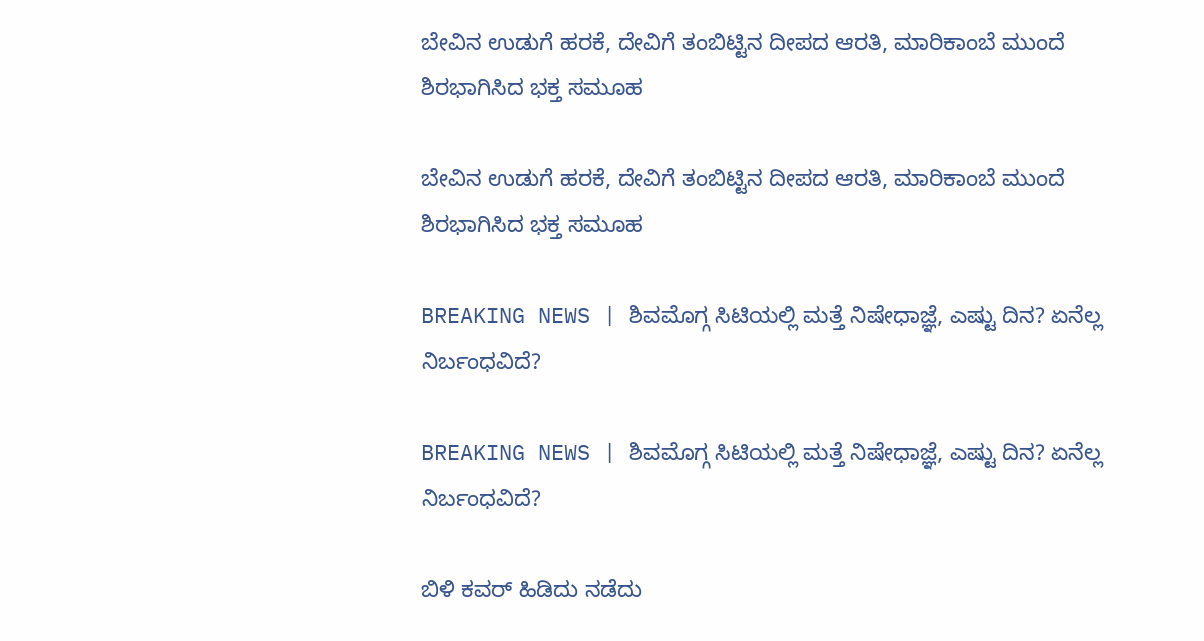ಬೇವಿನ ಉಡುಗೆ ಹರಕೆ, ದೇವಿಗೆ ತಂಬಿಟ್ಟಿನ ದೀಪದ ಆರತಿ, ಮಾರಿಕಾಂಬೆ ಮುಂದೆ ಶಿರಭಾಗಿಸಿದ ಭಕ್ತ ಸಮೂಹ

ಬೇವಿನ ಉಡುಗೆ ಹರಕೆ, ದೇವಿಗೆ ತಂಬಿಟ್ಟಿನ ದೀಪದ ಆರತಿ, ಮಾರಿಕಾಂಬೆ ಮುಂದೆ ಶಿರಭಾಗಿಸಿದ ಭಕ್ತ ಸಮೂಹ

BREAKING NEWS | ಶಿವಮೊಗ್ಗ ಸಿಟಿಯಲ್ಲಿ ಮತ್ತೆ ನಿಷೇಧಾಜ್ಞೆ, ಎಷ್ಟು ದಿನ? ಏನೆಲ್ಲ ನಿರ್ಬಂಧವಿದೆ?

BREAKING NEWS | ಶಿವಮೊಗ್ಗ ಸಿಟಿಯಲ್ಲಿ ಮತ್ತೆ ನಿಷೇಧಾಜ್ಞೆ, ಎಷ್ಟು ದಿನ? ಏನೆಲ್ಲ ನಿರ್ಬಂಧವಿದೆ?

ಬಿಳಿ ಕವರ್ ಹಿಡಿದು ನಡೆದು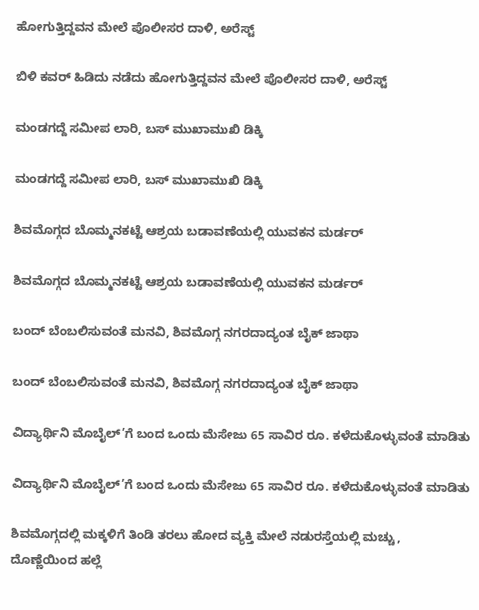ಹೋಗುತ್ತಿದ್ದವನ ಮೇಲೆ ಪೊಲೀಸರ ದಾಳಿ, ಅರೆಸ್ಟ್

ಬಿಳಿ ಕವರ್ ಹಿಡಿದು ನಡೆದು ಹೋಗುತ್ತಿದ್ದವನ ಮೇಲೆ ಪೊಲೀಸರ ದಾಳಿ, ಅರೆಸ್ಟ್

ಮಂಡಗದ್ದೆ ಸಮೀಪ ಲಾರಿ, ಬಸ್ ಮುಖಾಮುಖಿ ಡಿಕ್ಕಿ

ಮಂಡಗದ್ದೆ ಸಮೀಪ ಲಾರಿ, ಬಸ್ ಮುಖಾಮುಖಿ ಡಿಕ್ಕಿ

ಶಿವಮೊಗ್ಗದ ಬೊಮ್ಮನಕಟ್ಟೆ ಆಶ್ರಯ ಬಡಾವಣೆಯಲ್ಲಿ ಯುವಕನ ಮರ್ಡರ್

ಶಿವಮೊಗ್ಗದ ಬೊಮ್ಮನಕಟ್ಟೆ ಆಶ್ರಯ ಬಡಾವಣೆಯಲ್ಲಿ ಯುವಕನ ಮರ್ಡರ್

ಬಂದ್ ಬೆಂಬಲಿಸುವಂತೆ ಮನವಿ, ಶಿವಮೊಗ್ಗ ನಗರದಾದ್ಯಂತ ಬೈಕ್ ಜಾಥಾ

ಬಂದ್ ಬೆಂಬಲಿಸುವಂತೆ ಮನವಿ, ಶಿವಮೊಗ್ಗ ನಗರದಾದ್ಯಂತ ಬೈಕ್ ಜಾಥಾ

ವಿದ್ಯಾರ್ಥಿನಿ ಮೊಬೈಲ್’ಗೆ ಬಂದ ಒಂದು ಮೆಸೇಜು 65 ಸಾವಿರ ರೂ. ಕಳೆದುಕೊಳ್ಳುವಂತೆ ಮಾಡಿತು

ವಿದ್ಯಾರ್ಥಿನಿ ಮೊಬೈಲ್’ಗೆ ಬಂದ ಒಂದು ಮೆಸೇಜು 65 ಸಾವಿರ ರೂ. ಕಳೆದುಕೊಳ್ಳುವಂತೆ ಮಾಡಿತು

ಶಿವಮೊಗ್ಗದಲ್ಲಿ ಮಕ್ಕಳಿಗೆ ತಿಂಡಿ ತರಲು ಹೋದ ವ್ಯಕ್ತಿ ಮೇಲೆ ನಡುರಸ್ತೆಯಲ್ಲಿ ಮಚ್ಚು, ದೊಣ್ಣೆಯಿಂದ ಹಲ್ಲೆ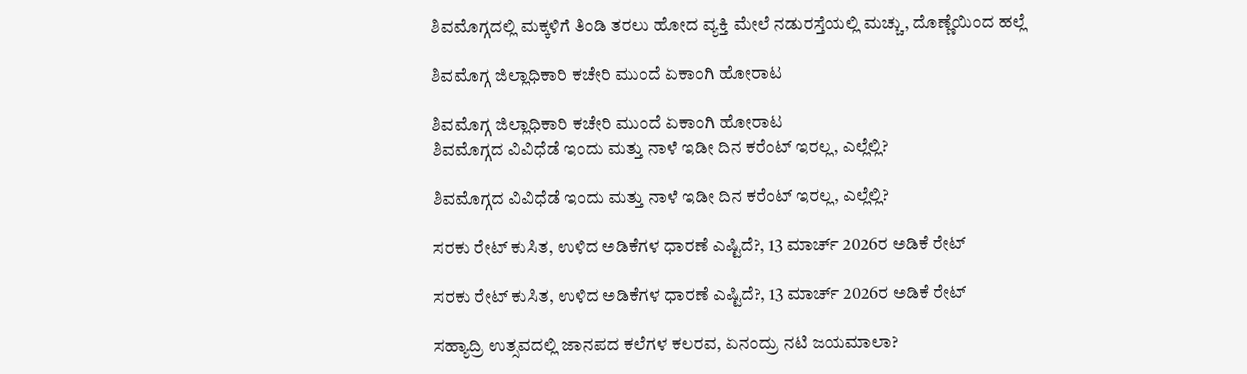ಶಿವಮೊಗ್ಗದಲ್ಲಿ ಮಕ್ಕಳಿಗೆ ತಿಂಡಿ ತರಲು ಹೋದ ವ್ಯಕ್ತಿ ಮೇಲೆ ನಡುರಸ್ತೆಯಲ್ಲಿ ಮಚ್ಚು, ದೊಣ್ಣೆಯಿಂದ ಹಲ್ಲೆ

ಶಿವಮೊಗ್ಗ ಜಿಲ್ಲಾಧಿಕಾರಿ ಕಚೇರಿ ಮುಂದೆ ಏಕಾಂಗಿ ಹೋರಾಟ

ಶಿವಮೊಗ್ಗ ಜಿಲ್ಲಾಧಿಕಾರಿ ಕಚೇರಿ ಮುಂದೆ ಏಕಾಂಗಿ ಹೋರಾಟ
ಶಿವಮೊಗ್ಗದ ವಿವಿಧೆಡೆ ಇಂದು ಮತ್ತು ನಾಳೆ ಇಡೀ ದಿನ ಕರೆಂಟ್‌ ಇರಲ್ಲ, ಎಲ್ಲೆಲ್ಲಿ?

ಶಿವಮೊಗ್ಗದ ವಿವಿಧೆಡೆ ಇಂದು ಮತ್ತು ನಾಳೆ ಇಡೀ ದಿನ ಕರೆಂಟ್‌ ಇರಲ್ಲ, ಎಲ್ಲೆಲ್ಲಿ?

ಸರಕು ರೇಟ್‌ ಕುಸಿತ, ಉಳಿದ ಅಡಿಕೆಗಳ ಧಾರಣೆ ಎಷ್ಟಿದೆ?, 13 ಮಾರ್ಚ್‌ 2026ರ ಅಡಿಕೆ ರೇಟ್‌

ಸರಕು ರೇಟ್‌ ಕುಸಿತ, ಉಳಿದ ಅಡಿಕೆಗಳ ಧಾರಣೆ ಎಷ್ಟಿದೆ?, 13 ಮಾರ್ಚ್‌ 2026ರ ಅಡಿಕೆ ರೇಟ್‌

ಸಹ್ಯಾದ್ರಿ ಉತ್ಸವದಲ್ಲಿ ಜಾನಪದ ಕಲೆಗಳ ಕಲರವ, ಏನಂದ್ರು ನಟಿ ಜಯಮಾಲಾ?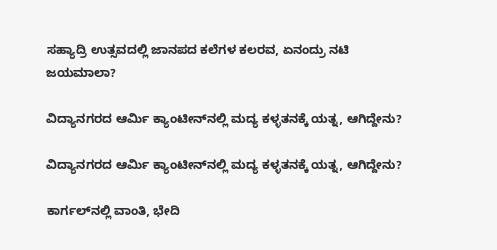ಸಹ್ಯಾದ್ರಿ ಉತ್ಸವದಲ್ಲಿ ಜಾನಪದ ಕಲೆಗಳ ಕಲರವ, ಏನಂದ್ರು ನಟಿ ಜಯಮಾಲಾ?

ವಿದ್ಯಾನಗರದ ಆರ್ಮಿ ಕ್ಯಾಂಟೀನ್‌ನಲ್ಲಿ ಮದ್ಯ ಕಳ್ಳತನಕ್ಕೆ ಯತ್ನ, ಆಗಿದ್ದೇನು?

ವಿದ್ಯಾನಗರದ ಆರ್ಮಿ ಕ್ಯಾಂಟೀನ್‌ನಲ್ಲಿ ಮದ್ಯ ಕಳ್ಳತನಕ್ಕೆ ಯತ್ನ, ಆಗಿದ್ದೇನು?

ಕಾರ್ಗಲ್‌ನಲ್ಲಿ ವಾಂತಿ, ಭೇದಿ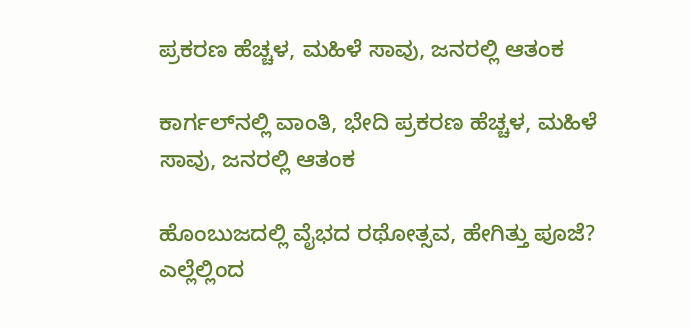ಪ್ರಕರಣ ಹೆಚ್ಚಳ, ಮಹಿಳೆ ಸಾವು, ಜನರಲ್ಲಿ ಆತಂಕ

ಕಾರ್ಗಲ್‌ನಲ್ಲಿ ವಾಂತಿ, ಭೇದಿ ಪ್ರಕರಣ ಹೆಚ್ಚಳ, ಮಹಿಳೆ ಸಾವು, ಜನರಲ್ಲಿ ಆತಂಕ

ಹೊಂಬುಜದಲ್ಲಿ ವೈಭದ ರಥೋತ್ಸವ, ಹೇಗಿತ್ತು ಪೂಜೆ? ಎಲ್ಲೆಲ್ಲಿಂದ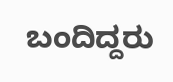ಬಂದಿದ್ದರು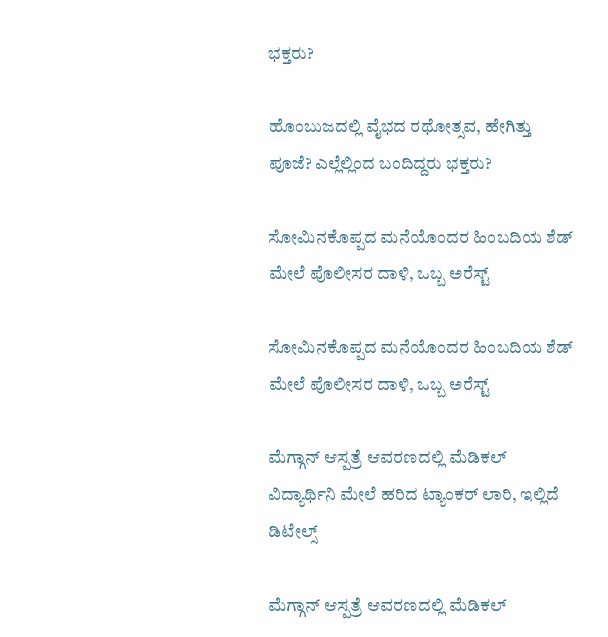ಭಕ್ತರು?

ಹೊಂಬುಜದಲ್ಲಿ ವೈಭದ ರಥೋತ್ಸವ, ಹೇಗಿತ್ತು ಪೂಜೆ? ಎಲ್ಲೆಲ್ಲಿಂದ ಬಂದಿದ್ದರು ಭಕ್ತರು?

ಸೋಮಿನಕೊಪ್ಪದ ಮನೆಯೊಂದರ ಹಿಂಬದಿಯ ಶೆಡ್‌ ಮೇಲೆ ಪೊಲೀಸರ ದಾಳಿ, ಒಬ್ಬ ಅರೆಸ್ಟ್‌

ಸೋಮಿನಕೊಪ್ಪದ ಮನೆಯೊಂದರ ಹಿಂಬದಿಯ ಶೆಡ್‌ ಮೇಲೆ ಪೊಲೀಸರ ದಾಳಿ, ಒಬ್ಬ ಅರೆಸ್ಟ್‌

ಮೆಗ್ಗಾನ್‌ ಆಸ್ಪತ್ರೆ ಆವರಣದಲ್ಲಿ ಮೆಡಿಕಲ್‌ ವಿದ್ಯಾರ್ಥಿನಿ ಮೇಲೆ ಹರಿದ ಟ್ಯಾಂಕರ್‌ ಲಾರಿ, ಇಲ್ಲಿದೆ ಡಿಟೇಲ್ಸ್‌

ಮೆಗ್ಗಾನ್‌ ಆಸ್ಪತ್ರೆ ಆವರಣದಲ್ಲಿ ಮೆಡಿಕಲ್‌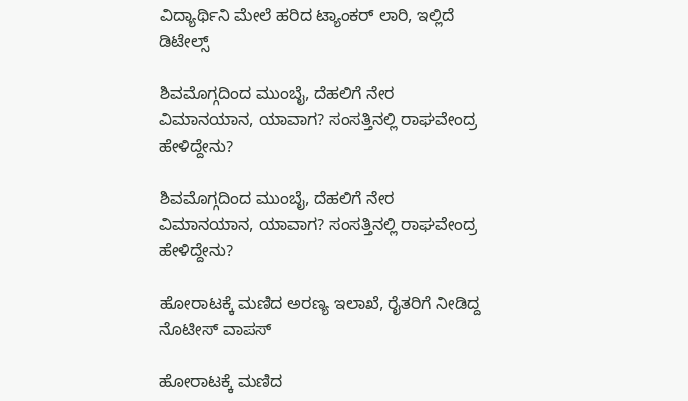ವಿದ್ಯಾರ್ಥಿನಿ ಮೇಲೆ ಹರಿದ ಟ್ಯಾಂಕರ್‌ ಲಾರಿ, ಇಲ್ಲಿದೆ ಡಿಟೇಲ್ಸ್‌

ಶಿವಮೊಗ್ಗದಿಂದ ಮುಂಬೈ, ದೆಹಲಿಗೆ ನೇರ ವಿಮಾನಯಾನ, ಯಾವಾಗ? ಸಂಸತ್ತಿನಲ್ಲಿ ರಾಘವೇಂದ್ರ ಹೇಳಿದ್ದೇನು?

ಶಿವಮೊಗ್ಗದಿಂದ ಮುಂಬೈ, ದೆಹಲಿಗೆ ನೇರ ವಿಮಾನಯಾನ, ಯಾವಾಗ? ಸಂಸತ್ತಿನಲ್ಲಿ ರಾಘವೇಂದ್ರ ಹೇಳಿದ್ದೇನು?

ಹೋರಾಟಕ್ಕೆ ಮಣಿದ ಅರಣ್ಯ ಇಲಾಖೆ, ರೈತರಿಗೆ ನೀಡಿದ್ದ ನೊಟೀಸ್‌ ವಾಪಸ್‌

ಹೋರಾಟಕ್ಕೆ ಮಣಿದ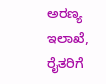ಅರಣ್ಯ ಇಲಾಖೆ, ರೈತರಿಗೆ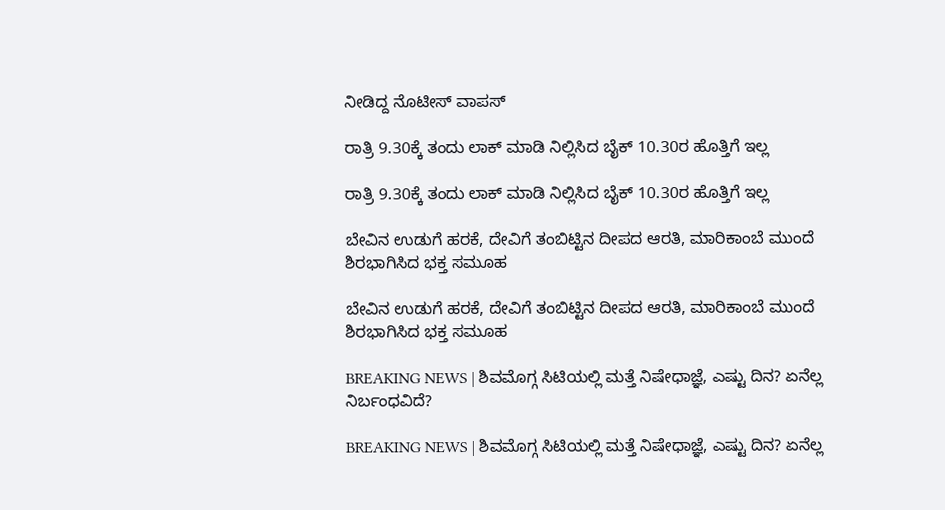ನೀಡಿದ್ದ ನೊಟೀಸ್‌ ವಾಪಸ್‌

ರಾತ್ರಿ 9.30ಕ್ಕೆ ತಂದು ಲಾಕ್ ಮಾಡಿ ನಿಲ್ಲಿಸಿದ ಬೈಕ್ 10.30ರ ಹೊತ್ತಿಗೆ ಇಲ್ಲ

ರಾತ್ರಿ 9.30ಕ್ಕೆ ತಂದು ಲಾಕ್ ಮಾಡಿ ನಿಲ್ಲಿಸಿದ ಬೈಕ್ 10.30ರ ಹೊತ್ತಿಗೆ ಇಲ್ಲ

ಬೇವಿನ ಉಡುಗೆ ಹರಕೆ, ದೇವಿಗೆ ತಂಬಿಟ್ಟಿನ ದೀಪದ ಆರತಿ, ಮಾರಿಕಾಂಬೆ ಮುಂದೆ ಶಿರಭಾಗಿಸಿದ ಭಕ್ತ ಸಮೂಹ

ಬೇವಿನ ಉಡುಗೆ ಹರಕೆ, ದೇವಿಗೆ ತಂಬಿಟ್ಟಿನ ದೀಪದ ಆರತಿ, ಮಾರಿಕಾಂಬೆ ಮುಂದೆ ಶಿರಭಾಗಿಸಿದ ಭಕ್ತ ಸಮೂಹ

BREAKING NEWS | ಶಿವಮೊಗ್ಗ ಸಿಟಿಯಲ್ಲಿ ಮತ್ತೆ ನಿಷೇಧಾಜ್ಞೆ, ಎಷ್ಟು ದಿನ? ಏನೆಲ್ಲ ನಿರ್ಬಂಧವಿದೆ?

BREAKING NEWS | ಶಿವಮೊಗ್ಗ ಸಿಟಿಯಲ್ಲಿ ಮತ್ತೆ ನಿಷೇಧಾಜ್ಞೆ, ಎಷ್ಟು ದಿನ? ಏನೆಲ್ಲ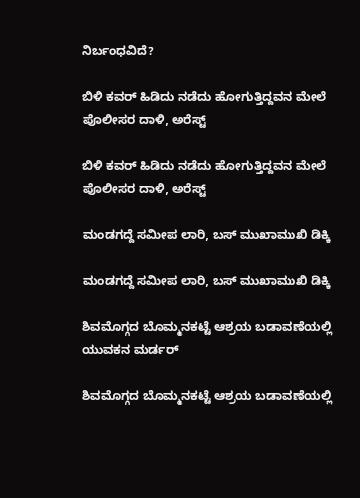ನಿರ್ಬಂಧವಿದೆ?

ಬಿಳಿ ಕವರ್ ಹಿಡಿದು ನಡೆದು ಹೋಗುತ್ತಿದ್ದವನ ಮೇಲೆ ಪೊಲೀಸರ ದಾಳಿ, ಅರೆಸ್ಟ್

ಬಿಳಿ ಕವರ್ ಹಿಡಿದು ನಡೆದು ಹೋಗುತ್ತಿದ್ದವನ ಮೇಲೆ ಪೊಲೀಸರ ದಾಳಿ, ಅರೆಸ್ಟ್

ಮಂಡಗದ್ದೆ ಸಮೀಪ ಲಾರಿ, ಬಸ್ ಮುಖಾಮುಖಿ ಡಿಕ್ಕಿ

ಮಂಡಗದ್ದೆ ಸಮೀಪ ಲಾರಿ, ಬಸ್ ಮುಖಾಮುಖಿ ಡಿಕ್ಕಿ

ಶಿವಮೊಗ್ಗದ ಬೊಮ್ಮನಕಟ್ಟೆ ಆಶ್ರಯ ಬಡಾವಣೆಯಲ್ಲಿ ಯುವಕನ ಮರ್ಡರ್

ಶಿವಮೊಗ್ಗದ ಬೊಮ್ಮನಕಟ್ಟೆ ಆಶ್ರಯ ಬಡಾವಣೆಯಲ್ಲಿ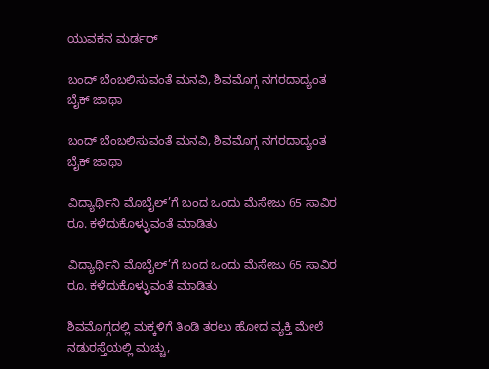ಯುವಕನ ಮರ್ಡರ್

ಬಂದ್ ಬೆಂಬಲಿಸುವಂತೆ ಮನವಿ, ಶಿವಮೊಗ್ಗ ನಗರದಾದ್ಯಂತ ಬೈಕ್ ಜಾಥಾ

ಬಂದ್ ಬೆಂಬಲಿಸುವಂತೆ ಮನವಿ, ಶಿವಮೊಗ್ಗ ನಗರದಾದ್ಯಂತ ಬೈಕ್ ಜಾಥಾ

ವಿದ್ಯಾರ್ಥಿನಿ ಮೊಬೈಲ್’ಗೆ ಬಂದ ಒಂದು ಮೆಸೇಜು 65 ಸಾವಿರ ರೂ. ಕಳೆದುಕೊಳ್ಳುವಂತೆ ಮಾಡಿತು

ವಿದ್ಯಾರ್ಥಿನಿ ಮೊಬೈಲ್’ಗೆ ಬಂದ ಒಂದು ಮೆಸೇಜು 65 ಸಾವಿರ ರೂ. ಕಳೆದುಕೊಳ್ಳುವಂತೆ ಮಾಡಿತು

ಶಿವಮೊಗ್ಗದಲ್ಲಿ ಮಕ್ಕಳಿಗೆ ತಿಂಡಿ ತರಲು ಹೋದ ವ್ಯಕ್ತಿ ಮೇಲೆ ನಡುರಸ್ತೆಯಲ್ಲಿ ಮಚ್ಚು,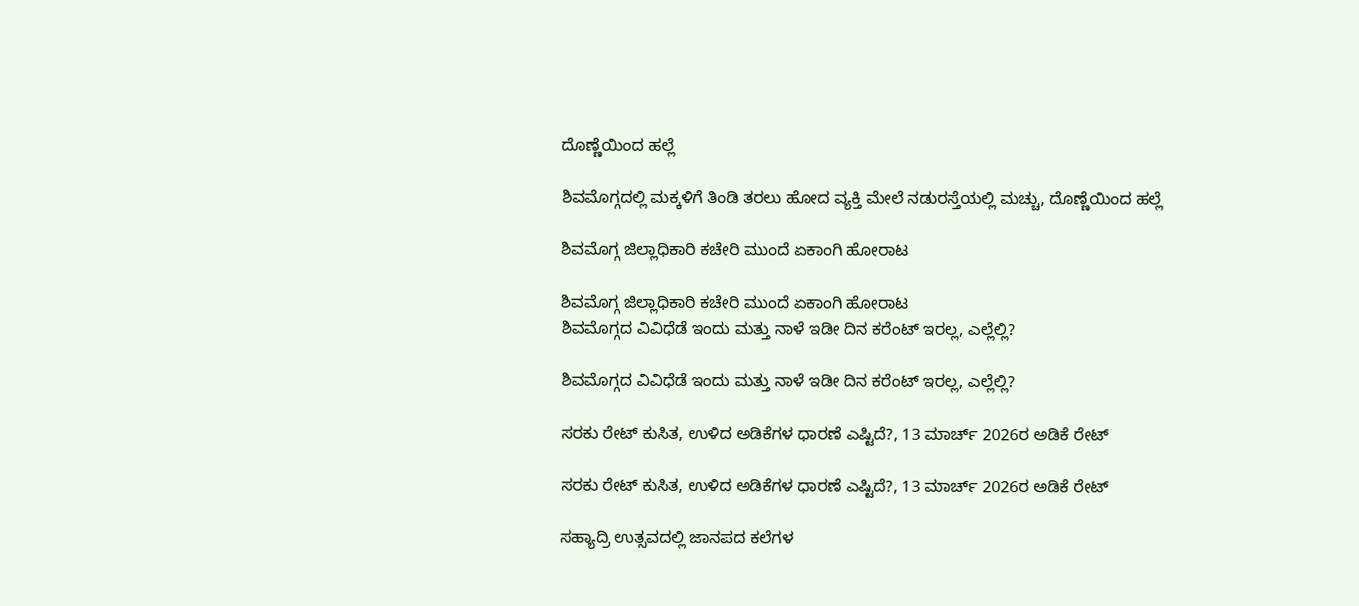ದೊಣ್ಣೆಯಿಂದ ಹಲ್ಲೆ

ಶಿವಮೊಗ್ಗದಲ್ಲಿ ಮಕ್ಕಳಿಗೆ ತಿಂಡಿ ತರಲು ಹೋದ ವ್ಯಕ್ತಿ ಮೇಲೆ ನಡುರಸ್ತೆಯಲ್ಲಿ ಮಚ್ಚು, ದೊಣ್ಣೆಯಿಂದ ಹಲ್ಲೆ

ಶಿವಮೊಗ್ಗ ಜಿಲ್ಲಾಧಿಕಾರಿ ಕಚೇರಿ ಮುಂದೆ ಏಕಾಂಗಿ ಹೋರಾಟ

ಶಿವಮೊಗ್ಗ ಜಿಲ್ಲಾಧಿಕಾರಿ ಕಚೇರಿ ಮುಂದೆ ಏಕಾಂಗಿ ಹೋರಾಟ
ಶಿವಮೊಗ್ಗದ ವಿವಿಧೆಡೆ ಇಂದು ಮತ್ತು ನಾಳೆ ಇಡೀ ದಿನ ಕರೆಂಟ್‌ ಇರಲ್ಲ, ಎಲ್ಲೆಲ್ಲಿ?

ಶಿವಮೊಗ್ಗದ ವಿವಿಧೆಡೆ ಇಂದು ಮತ್ತು ನಾಳೆ ಇಡೀ ದಿನ ಕರೆಂಟ್‌ ಇರಲ್ಲ, ಎಲ್ಲೆಲ್ಲಿ?

ಸರಕು ರೇಟ್‌ ಕುಸಿತ, ಉಳಿದ ಅಡಿಕೆಗಳ ಧಾರಣೆ ಎಷ್ಟಿದೆ?, 13 ಮಾರ್ಚ್‌ 2026ರ ಅಡಿಕೆ ರೇಟ್‌

ಸರಕು ರೇಟ್‌ ಕುಸಿತ, ಉಳಿದ ಅಡಿಕೆಗಳ ಧಾರಣೆ ಎಷ್ಟಿದೆ?, 13 ಮಾರ್ಚ್‌ 2026ರ ಅಡಿಕೆ ರೇಟ್‌

ಸಹ್ಯಾದ್ರಿ ಉತ್ಸವದಲ್ಲಿ ಜಾನಪದ ಕಲೆಗಳ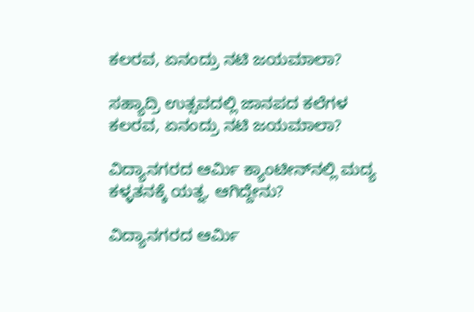ಕಲರವ, ಏನಂದ್ರು ನಟಿ ಜಯಮಾಲಾ?

ಸಹ್ಯಾದ್ರಿ ಉತ್ಸವದಲ್ಲಿ ಜಾನಪದ ಕಲೆಗಳ ಕಲರವ, ಏನಂದ್ರು ನಟಿ ಜಯಮಾಲಾ?

ವಿದ್ಯಾನಗರದ ಆರ್ಮಿ ಕ್ಯಾಂಟೀನ್‌ನಲ್ಲಿ ಮದ್ಯ ಕಳ್ಳತನಕ್ಕೆ ಯತ್ನ, ಆಗಿದ್ದೇನು?

ವಿದ್ಯಾನಗರದ ಆರ್ಮಿ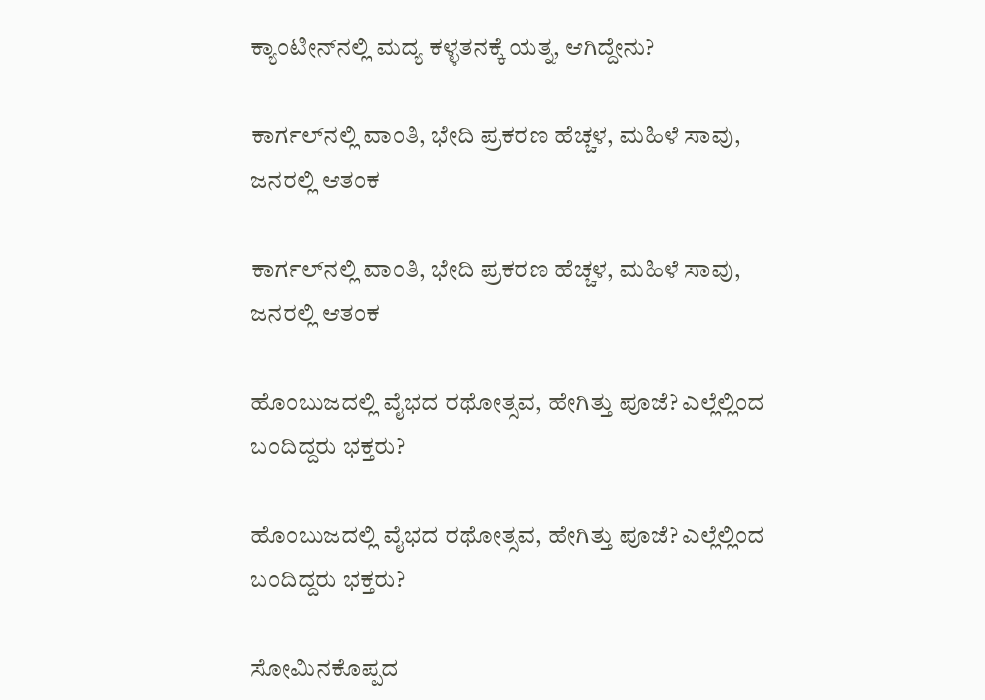ಕ್ಯಾಂಟೀನ್‌ನಲ್ಲಿ ಮದ್ಯ ಕಳ್ಳತನಕ್ಕೆ ಯತ್ನ, ಆಗಿದ್ದೇನು?

ಕಾರ್ಗಲ್‌ನಲ್ಲಿ ವಾಂತಿ, ಭೇದಿ ಪ್ರಕರಣ ಹೆಚ್ಚಳ, ಮಹಿಳೆ ಸಾವು, ಜನರಲ್ಲಿ ಆತಂಕ

ಕಾರ್ಗಲ್‌ನಲ್ಲಿ ವಾಂತಿ, ಭೇದಿ ಪ್ರಕರಣ ಹೆಚ್ಚಳ, ಮಹಿಳೆ ಸಾವು, ಜನರಲ್ಲಿ ಆತಂಕ

ಹೊಂಬುಜದಲ್ಲಿ ವೈಭದ ರಥೋತ್ಸವ, ಹೇಗಿತ್ತು ಪೂಜೆ? ಎಲ್ಲೆಲ್ಲಿಂದ ಬಂದಿದ್ದರು ಭಕ್ತರು?

ಹೊಂಬುಜದಲ್ಲಿ ವೈಭದ ರಥೋತ್ಸವ, ಹೇಗಿತ್ತು ಪೂಜೆ? ಎಲ್ಲೆಲ್ಲಿಂದ ಬಂದಿದ್ದರು ಭಕ್ತರು?

ಸೋಮಿನಕೊಪ್ಪದ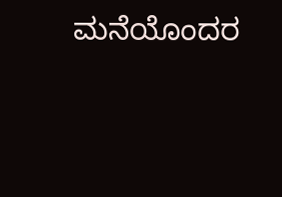ಮನೆಯೊಂದರ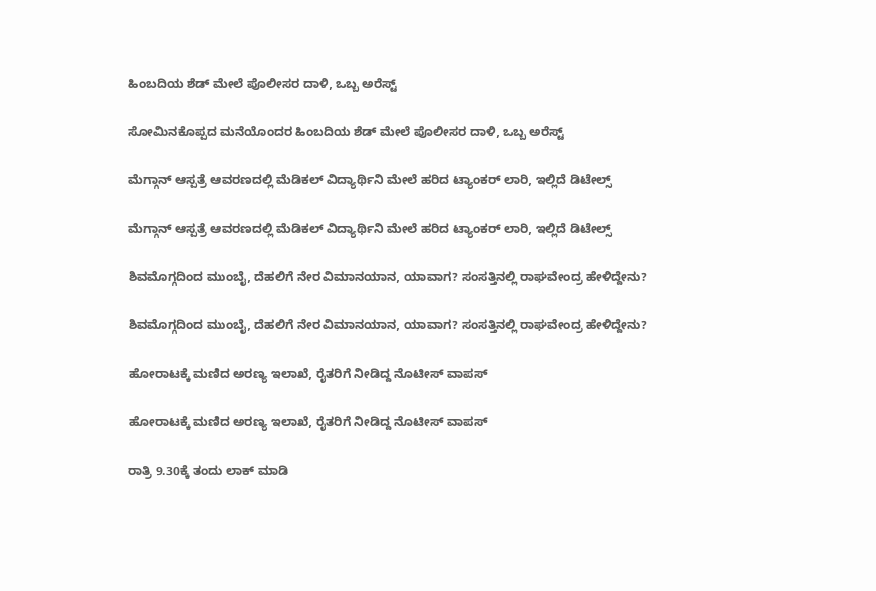ಹಿಂಬದಿಯ ಶೆಡ್‌ ಮೇಲೆ ಪೊಲೀಸರ ದಾಳಿ, ಒಬ್ಬ ಅರೆಸ್ಟ್‌

ಸೋಮಿನಕೊಪ್ಪದ ಮನೆಯೊಂದರ ಹಿಂಬದಿಯ ಶೆಡ್‌ ಮೇಲೆ ಪೊಲೀಸರ ದಾಳಿ, ಒಬ್ಬ ಅರೆಸ್ಟ್‌

ಮೆಗ್ಗಾನ್‌ ಆಸ್ಪತ್ರೆ ಆವರಣದಲ್ಲಿ ಮೆಡಿಕಲ್‌ ವಿದ್ಯಾರ್ಥಿನಿ ಮೇಲೆ ಹರಿದ ಟ್ಯಾಂಕರ್‌ ಲಾರಿ, ಇಲ್ಲಿದೆ ಡಿಟೇಲ್ಸ್‌

ಮೆಗ್ಗಾನ್‌ ಆಸ್ಪತ್ರೆ ಆವರಣದಲ್ಲಿ ಮೆಡಿಕಲ್‌ ವಿದ್ಯಾರ್ಥಿನಿ ಮೇಲೆ ಹರಿದ ಟ್ಯಾಂಕರ್‌ ಲಾರಿ, ಇಲ್ಲಿದೆ ಡಿಟೇಲ್ಸ್‌

ಶಿವಮೊಗ್ಗದಿಂದ ಮುಂಬೈ, ದೆಹಲಿಗೆ ನೇರ ವಿಮಾನಯಾನ, ಯಾವಾಗ? ಸಂಸತ್ತಿನಲ್ಲಿ ರಾಘವೇಂದ್ರ ಹೇಳಿದ್ದೇನು?

ಶಿವಮೊಗ್ಗದಿಂದ ಮುಂಬೈ, ದೆಹಲಿಗೆ ನೇರ ವಿಮಾನಯಾನ, ಯಾವಾಗ? ಸಂಸತ್ತಿನಲ್ಲಿ ರಾಘವೇಂದ್ರ ಹೇಳಿದ್ದೇನು?

ಹೋರಾಟಕ್ಕೆ ಮಣಿದ ಅರಣ್ಯ ಇಲಾಖೆ, ರೈತರಿಗೆ ನೀಡಿದ್ದ ನೊಟೀಸ್‌ ವಾಪಸ್‌

ಹೋರಾಟಕ್ಕೆ ಮಣಿದ ಅರಣ್ಯ ಇಲಾಖೆ, ರೈತರಿಗೆ ನೀಡಿದ್ದ ನೊಟೀಸ್‌ ವಾಪಸ್‌

ರಾತ್ರಿ 9.30ಕ್ಕೆ ತಂದು ಲಾಕ್ ಮಾಡಿ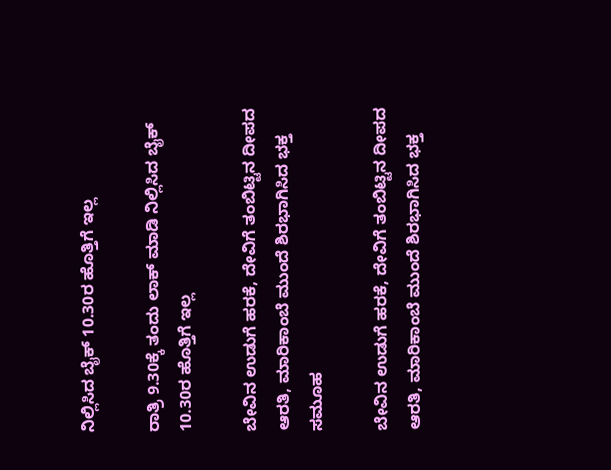ನಿಲ್ಲಿಸಿದ ಬೈಕ್ 10.30ರ ಹೊತ್ತಿಗೆ ಇಲ್ಲ

ರಾತ್ರಿ 9.30ಕ್ಕೆ ತಂದು ಲಾಕ್ ಮಾಡಿ ನಿಲ್ಲಿಸಿದ ಬೈಕ್ 10.30ರ ಹೊತ್ತಿಗೆ ಇಲ್ಲ

ಬೇವಿನ ಉಡುಗೆ ಹರಕೆ, ದೇವಿಗೆ ತಂಬಿಟ್ಟಿನ ದೀಪದ ಆರತಿ, ಮಾರಿಕಾಂಬೆ ಮುಂದೆ ಶಿರಭಾಗಿಸಿದ ಭಕ್ತ ಸಮೂಹ

ಬೇವಿನ ಉಡುಗೆ ಹರಕೆ, ದೇವಿಗೆ ತಂಬಿಟ್ಟಿನ ದೀಪದ ಆರತಿ, ಮಾರಿಕಾಂಬೆ ಮುಂದೆ ಶಿರಭಾಗಿಸಿದ ಭಕ್ತ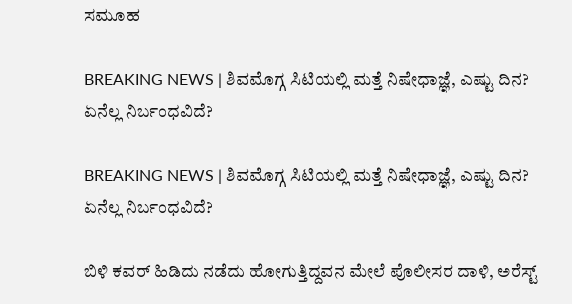ಸಮೂಹ

BREAKING NEWS | ಶಿವಮೊಗ್ಗ ಸಿಟಿಯಲ್ಲಿ ಮತ್ತೆ ನಿಷೇಧಾಜ್ಞೆ, ಎಷ್ಟು ದಿನ? ಏನೆಲ್ಲ ನಿರ್ಬಂಧವಿದೆ?

BREAKING NEWS | ಶಿವಮೊಗ್ಗ ಸಿಟಿಯಲ್ಲಿ ಮತ್ತೆ ನಿಷೇಧಾಜ್ಞೆ, ಎಷ್ಟು ದಿನ? ಏನೆಲ್ಲ ನಿರ್ಬಂಧವಿದೆ?

ಬಿಳಿ ಕವರ್ ಹಿಡಿದು ನಡೆದು ಹೋಗುತ್ತಿದ್ದವನ ಮೇಲೆ ಪೊಲೀಸರ ದಾಳಿ, ಅರೆಸ್ಟ್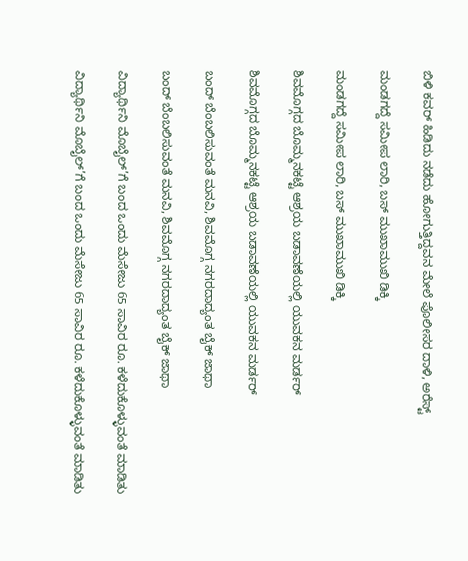ಬಿಳಿ ಕವರ್ ಹಿಡಿದು ನಡೆದು ಹೋಗುತ್ತಿದ್ದವನ ಮೇಲೆ ಪೊಲೀಸರ ದಾಳಿ, ಅರೆಸ್ಟ್

ಮಂಡಗದ್ದೆ ಸಮೀಪ ಲಾರಿ, ಬಸ್ ಮುಖಾಮುಖಿ ಡಿಕ್ಕಿ

ಮಂಡಗದ್ದೆ ಸಮೀಪ ಲಾರಿ, ಬಸ್ ಮುಖಾಮುಖಿ ಡಿಕ್ಕಿ

ಶಿವಮೊಗ್ಗದ ಬೊಮ್ಮನಕಟ್ಟೆ ಆಶ್ರಯ ಬಡಾವಣೆಯಲ್ಲಿ ಯುವಕನ ಮರ್ಡರ್

ಶಿವಮೊಗ್ಗದ ಬೊಮ್ಮನಕಟ್ಟೆ ಆಶ್ರಯ ಬಡಾವಣೆಯಲ್ಲಿ ಯುವಕನ ಮರ್ಡರ್

ಬಂದ್ ಬೆಂಬಲಿಸುವಂತೆ ಮನವಿ, ಶಿವಮೊಗ್ಗ ನಗರದಾದ್ಯಂತ ಬೈಕ್ ಜಾಥಾ

ಬಂದ್ ಬೆಂಬಲಿಸುವಂತೆ ಮನವಿ, ಶಿವಮೊಗ್ಗ ನಗರದಾದ್ಯಂತ ಬೈಕ್ ಜಾಥಾ

ವಿದ್ಯಾರ್ಥಿನಿ ಮೊಬೈಲ್’ಗೆ ಬಂದ ಒಂದು ಮೆಸೇಜು 65 ಸಾವಿರ ರೂ. ಕಳೆದುಕೊಳ್ಳುವಂತೆ ಮಾಡಿತು

ವಿದ್ಯಾರ್ಥಿನಿ ಮೊಬೈಲ್’ಗೆ ಬಂದ ಒಂದು ಮೆಸೇಜು 65 ಸಾವಿರ ರೂ. ಕಳೆದುಕೊಳ್ಳುವಂತೆ ಮಾಡಿತು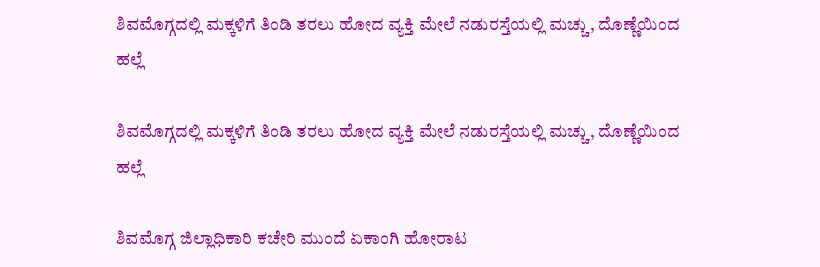ಶಿವಮೊಗ್ಗದಲ್ಲಿ ಮಕ್ಕಳಿಗೆ ತಿಂಡಿ ತರಲು ಹೋದ ವ್ಯಕ್ತಿ ಮೇಲೆ ನಡುರಸ್ತೆಯಲ್ಲಿ ಮಚ್ಚು, ದೊಣ್ಣೆಯಿಂದ ಹಲ್ಲೆ

ಶಿವಮೊಗ್ಗದಲ್ಲಿ ಮಕ್ಕಳಿಗೆ ತಿಂಡಿ ತರಲು ಹೋದ ವ್ಯಕ್ತಿ ಮೇಲೆ ನಡುರಸ್ತೆಯಲ್ಲಿ ಮಚ್ಚು, ದೊಣ್ಣೆಯಿಂದ ಹಲ್ಲೆ

ಶಿವಮೊಗ್ಗ ಜಿಲ್ಲಾಧಿಕಾರಿ ಕಚೇರಿ ಮುಂದೆ ಏಕಾಂಗಿ ಹೋರಾಟ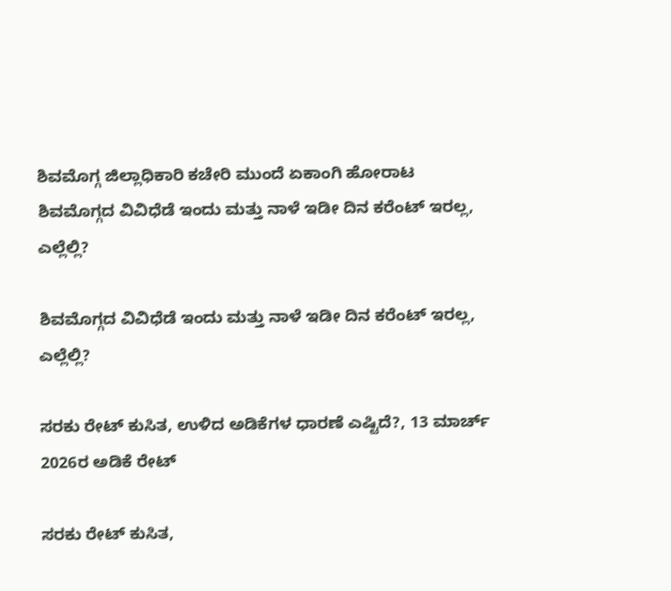ಶಿವಮೊಗ್ಗ ಜಿಲ್ಲಾಧಿಕಾರಿ ಕಚೇರಿ ಮುಂದೆ ಏಕಾಂಗಿ ಹೋರಾಟ
ಶಿವಮೊಗ್ಗದ ವಿವಿಧೆಡೆ ಇಂದು ಮತ್ತು ನಾಳೆ ಇಡೀ ದಿನ ಕರೆಂಟ್‌ ಇರಲ್ಲ, ಎಲ್ಲೆಲ್ಲಿ?

ಶಿವಮೊಗ್ಗದ ವಿವಿಧೆಡೆ ಇಂದು ಮತ್ತು ನಾಳೆ ಇಡೀ ದಿನ ಕರೆಂಟ್‌ ಇರಲ್ಲ, ಎಲ್ಲೆಲ್ಲಿ?

ಸರಕು ರೇಟ್‌ ಕುಸಿತ, ಉಳಿದ ಅಡಿಕೆಗಳ ಧಾರಣೆ ಎಷ್ಟಿದೆ?, 13 ಮಾರ್ಚ್‌ 2026ರ ಅಡಿಕೆ ರೇಟ್‌

ಸರಕು ರೇಟ್‌ ಕುಸಿತ,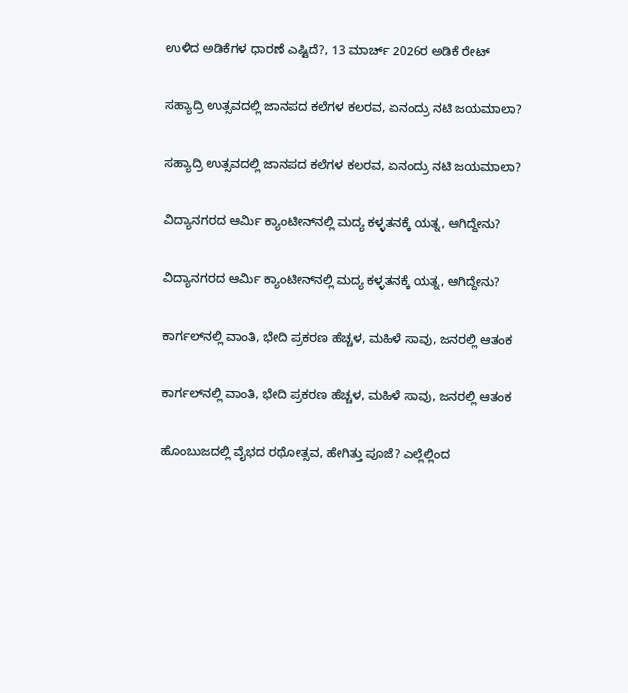ಉಳಿದ ಅಡಿಕೆಗಳ ಧಾರಣೆ ಎಷ್ಟಿದೆ?, 13 ಮಾರ್ಚ್‌ 2026ರ ಅಡಿಕೆ ರೇಟ್‌

ಸಹ್ಯಾದ್ರಿ ಉತ್ಸವದಲ್ಲಿ ಜಾನಪದ ಕಲೆಗಳ ಕಲರವ, ಏನಂದ್ರು ನಟಿ ಜಯಮಾಲಾ?

ಸಹ್ಯಾದ್ರಿ ಉತ್ಸವದಲ್ಲಿ ಜಾನಪದ ಕಲೆಗಳ ಕಲರವ, ಏನಂದ್ರು ನಟಿ ಜಯಮಾಲಾ?

ವಿದ್ಯಾನಗರದ ಆರ್ಮಿ ಕ್ಯಾಂಟೀನ್‌ನಲ್ಲಿ ಮದ್ಯ ಕಳ್ಳತನಕ್ಕೆ ಯತ್ನ, ಆಗಿದ್ದೇನು?

ವಿದ್ಯಾನಗರದ ಆರ್ಮಿ ಕ್ಯಾಂಟೀನ್‌ನಲ್ಲಿ ಮದ್ಯ ಕಳ್ಳತನಕ್ಕೆ ಯತ್ನ, ಆಗಿದ್ದೇನು?

ಕಾರ್ಗಲ್‌ನಲ್ಲಿ ವಾಂತಿ, ಭೇದಿ ಪ್ರಕರಣ ಹೆಚ್ಚಳ, ಮಹಿಳೆ ಸಾವು, ಜನರಲ್ಲಿ ಆತಂಕ

ಕಾರ್ಗಲ್‌ನಲ್ಲಿ ವಾಂತಿ, ಭೇದಿ ಪ್ರಕರಣ ಹೆಚ್ಚಳ, ಮಹಿಳೆ ಸಾವು, ಜನರಲ್ಲಿ ಆತಂಕ

ಹೊಂಬುಜದಲ್ಲಿ ವೈಭದ ರಥೋತ್ಸವ, ಹೇಗಿತ್ತು ಪೂಜೆ? ಎಲ್ಲೆಲ್ಲಿಂದ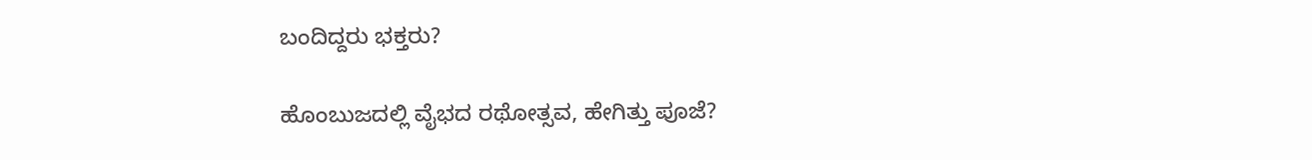ಬಂದಿದ್ದರು ಭಕ್ತರು?

ಹೊಂಬುಜದಲ್ಲಿ ವೈಭದ ರಥೋತ್ಸವ, ಹೇಗಿತ್ತು ಪೂಜೆ?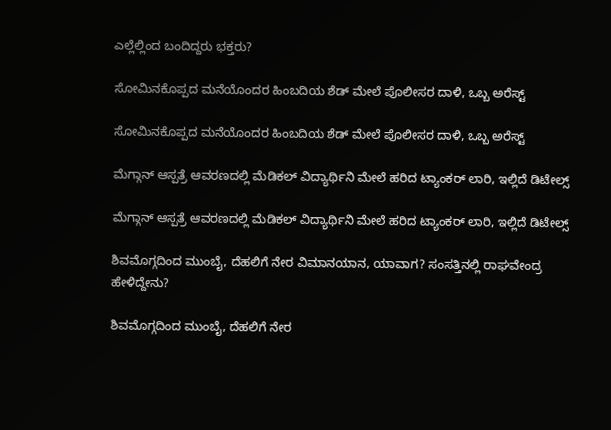ಎಲ್ಲೆಲ್ಲಿಂದ ಬಂದಿದ್ದರು ಭಕ್ತರು?

ಸೋಮಿನಕೊಪ್ಪದ ಮನೆಯೊಂದರ ಹಿಂಬದಿಯ ಶೆಡ್‌ ಮೇಲೆ ಪೊಲೀಸರ ದಾಳಿ, ಒಬ್ಬ ಅರೆಸ್ಟ್‌

ಸೋಮಿನಕೊಪ್ಪದ ಮನೆಯೊಂದರ ಹಿಂಬದಿಯ ಶೆಡ್‌ ಮೇಲೆ ಪೊಲೀಸರ ದಾಳಿ, ಒಬ್ಬ ಅರೆಸ್ಟ್‌

ಮೆಗ್ಗಾನ್‌ ಆಸ್ಪತ್ರೆ ಆವರಣದಲ್ಲಿ ಮೆಡಿಕಲ್‌ ವಿದ್ಯಾರ್ಥಿನಿ ಮೇಲೆ ಹರಿದ ಟ್ಯಾಂಕರ್‌ ಲಾರಿ, ಇಲ್ಲಿದೆ ಡಿಟೇಲ್ಸ್‌

ಮೆಗ್ಗಾನ್‌ ಆಸ್ಪತ್ರೆ ಆವರಣದಲ್ಲಿ ಮೆಡಿಕಲ್‌ ವಿದ್ಯಾರ್ಥಿನಿ ಮೇಲೆ ಹರಿದ ಟ್ಯಾಂಕರ್‌ ಲಾರಿ, ಇಲ್ಲಿದೆ ಡಿಟೇಲ್ಸ್‌

ಶಿವಮೊಗ್ಗದಿಂದ ಮುಂಬೈ, ದೆಹಲಿಗೆ ನೇರ ವಿಮಾನಯಾನ, ಯಾವಾಗ? ಸಂಸತ್ತಿನಲ್ಲಿ ರಾಘವೇಂದ್ರ ಹೇಳಿದ್ದೇನು?

ಶಿವಮೊಗ್ಗದಿಂದ ಮುಂಬೈ, ದೆಹಲಿಗೆ ನೇರ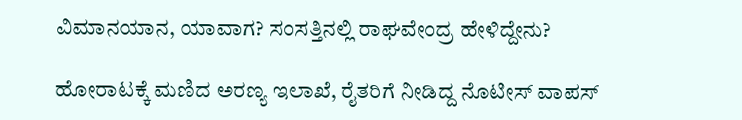ವಿಮಾನಯಾನ, ಯಾವಾಗ? ಸಂಸತ್ತಿನಲ್ಲಿ ರಾಘವೇಂದ್ರ ಹೇಳಿದ್ದೇನು?

ಹೋರಾಟಕ್ಕೆ ಮಣಿದ ಅರಣ್ಯ ಇಲಾಖೆ, ರೈತರಿಗೆ ನೀಡಿದ್ದ ನೊಟೀಸ್‌ ವಾಪಸ್‌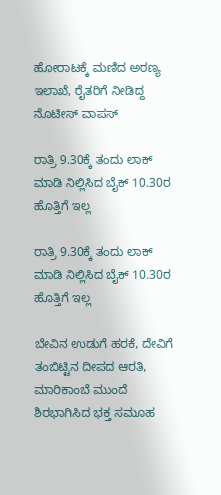ಹೋರಾಟಕ್ಕೆ ಮಣಿದ ಅರಣ್ಯ ಇಲಾಖೆ, ರೈತರಿಗೆ ನೀಡಿದ್ದ ನೊಟೀಸ್‌ ವಾಪಸ್‌

ರಾತ್ರಿ 9.30ಕ್ಕೆ ತಂದು ಲಾಕ್ ಮಾಡಿ ನಿಲ್ಲಿಸಿದ ಬೈಕ್ 10.30ರ ಹೊತ್ತಿಗೆ ಇಲ್ಲ

ರಾತ್ರಿ 9.30ಕ್ಕೆ ತಂದು ಲಾಕ್ ಮಾಡಿ ನಿಲ್ಲಿಸಿದ ಬೈಕ್ 10.30ರ ಹೊತ್ತಿಗೆ ಇಲ್ಲ

ಬೇವಿನ ಉಡುಗೆ ಹರಕೆ, ದೇವಿಗೆ ತಂಬಿಟ್ಟಿನ ದೀಪದ ಆರತಿ, ಮಾರಿಕಾಂಬೆ ಮುಂದೆ ಶಿರಭಾಗಿಸಿದ ಭಕ್ತ ಸಮೂಹ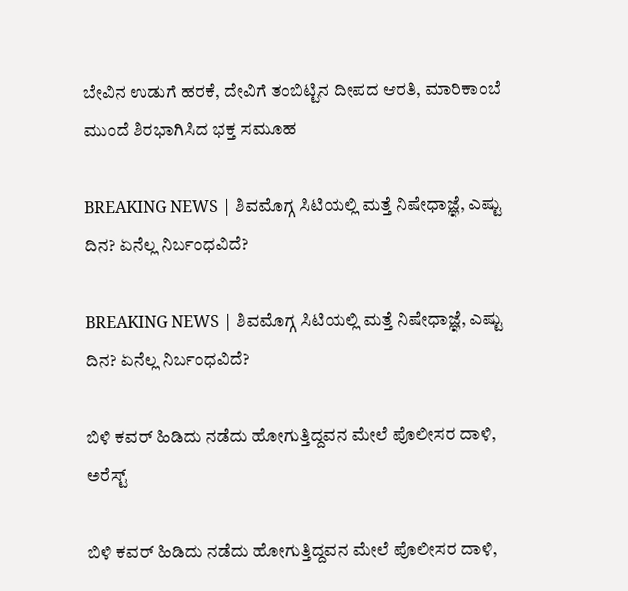ಬೇವಿನ ಉಡುಗೆ ಹರಕೆ, ದೇವಿಗೆ ತಂಬಿಟ್ಟಿನ ದೀಪದ ಆರತಿ, ಮಾರಿಕಾಂಬೆ ಮುಂದೆ ಶಿರಭಾಗಿಸಿದ ಭಕ್ತ ಸಮೂಹ

BREAKING NEWS | ಶಿವಮೊಗ್ಗ ಸಿಟಿಯಲ್ಲಿ ಮತ್ತೆ ನಿಷೇಧಾಜ್ಞೆ, ಎಷ್ಟು ದಿನ? ಏನೆಲ್ಲ ನಿರ್ಬಂಧವಿದೆ?

BREAKING NEWS | ಶಿವಮೊಗ್ಗ ಸಿಟಿಯಲ್ಲಿ ಮತ್ತೆ ನಿಷೇಧಾಜ್ಞೆ, ಎಷ್ಟು ದಿನ? ಏನೆಲ್ಲ ನಿರ್ಬಂಧವಿದೆ?

ಬಿಳಿ ಕವರ್ ಹಿಡಿದು ನಡೆದು ಹೋಗುತ್ತಿದ್ದವನ ಮೇಲೆ ಪೊಲೀಸರ ದಾಳಿ, ಅರೆಸ್ಟ್

ಬಿಳಿ ಕವರ್ ಹಿಡಿದು ನಡೆದು ಹೋಗುತ್ತಿದ್ದವನ ಮೇಲೆ ಪೊಲೀಸರ ದಾಳಿ,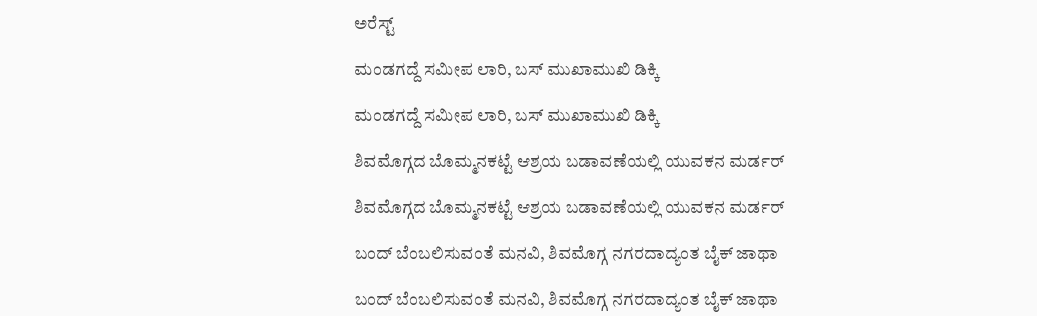ಅರೆಸ್ಟ್

ಮಂಡಗದ್ದೆ ಸಮೀಪ ಲಾರಿ, ಬಸ್ ಮುಖಾಮುಖಿ ಡಿಕ್ಕಿ

ಮಂಡಗದ್ದೆ ಸಮೀಪ ಲಾರಿ, ಬಸ್ ಮುಖಾಮುಖಿ ಡಿಕ್ಕಿ

ಶಿವಮೊಗ್ಗದ ಬೊಮ್ಮನಕಟ್ಟೆ ಆಶ್ರಯ ಬಡಾವಣೆಯಲ್ಲಿ ಯುವಕನ ಮರ್ಡರ್

ಶಿವಮೊಗ್ಗದ ಬೊಮ್ಮನಕಟ್ಟೆ ಆಶ್ರಯ ಬಡಾವಣೆಯಲ್ಲಿ ಯುವಕನ ಮರ್ಡರ್

ಬಂದ್ ಬೆಂಬಲಿಸುವಂತೆ ಮನವಿ, ಶಿವಮೊಗ್ಗ ನಗರದಾದ್ಯಂತ ಬೈಕ್ ಜಾಥಾ

ಬಂದ್ ಬೆಂಬಲಿಸುವಂತೆ ಮನವಿ, ಶಿವಮೊಗ್ಗ ನಗರದಾದ್ಯಂತ ಬೈಕ್ ಜಾಥಾ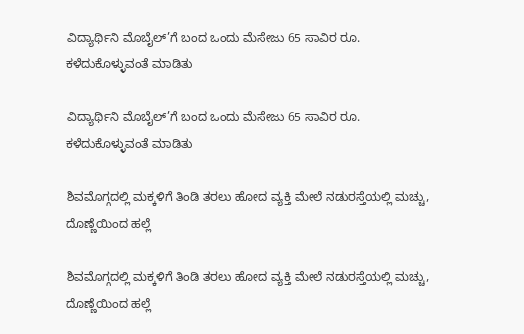ವಿದ್ಯಾರ್ಥಿನಿ ಮೊಬೈಲ್’ಗೆ ಬಂದ ಒಂದು ಮೆಸೇಜು 65 ಸಾವಿರ ರೂ. ಕಳೆದುಕೊಳ್ಳುವಂತೆ ಮಾಡಿತು

ವಿದ್ಯಾರ್ಥಿನಿ ಮೊಬೈಲ್’ಗೆ ಬಂದ ಒಂದು ಮೆಸೇಜು 65 ಸಾವಿರ ರೂ. ಕಳೆದುಕೊಳ್ಳುವಂತೆ ಮಾಡಿತು

ಶಿವಮೊಗ್ಗದಲ್ಲಿ ಮಕ್ಕಳಿಗೆ ತಿಂಡಿ ತರಲು ಹೋದ ವ್ಯಕ್ತಿ ಮೇಲೆ ನಡುರಸ್ತೆಯಲ್ಲಿ ಮಚ್ಚು, ದೊಣ್ಣೆಯಿಂದ ಹಲ್ಲೆ

ಶಿವಮೊಗ್ಗದಲ್ಲಿ ಮಕ್ಕಳಿಗೆ ತಿಂಡಿ ತರಲು ಹೋದ ವ್ಯಕ್ತಿ ಮೇಲೆ ನಡುರಸ್ತೆಯಲ್ಲಿ ಮಚ್ಚು, ದೊಣ್ಣೆಯಿಂದ ಹಲ್ಲೆ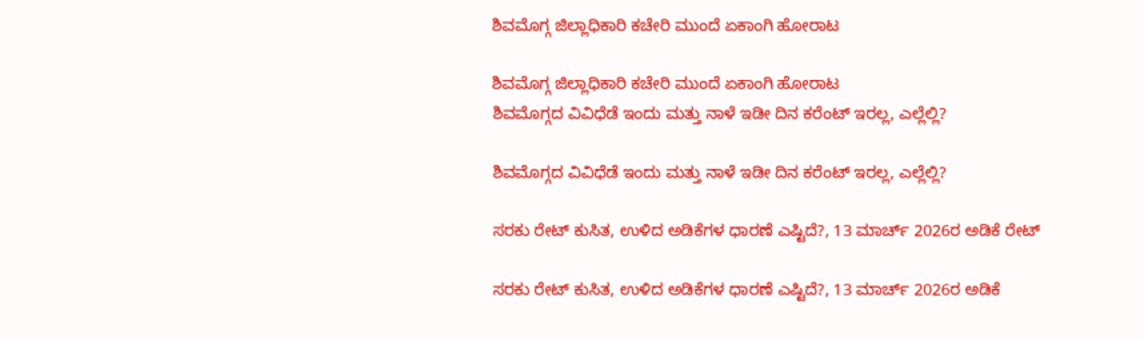ಶಿವಮೊಗ್ಗ ಜಿಲ್ಲಾಧಿಕಾರಿ ಕಚೇರಿ ಮುಂದೆ ಏಕಾಂಗಿ ಹೋರಾಟ

ಶಿವಮೊಗ್ಗ ಜಿಲ್ಲಾಧಿಕಾರಿ ಕಚೇರಿ ಮುಂದೆ ಏಕಾಂಗಿ ಹೋರಾಟ
ಶಿವಮೊಗ್ಗದ ವಿವಿಧೆಡೆ ಇಂದು ಮತ್ತು ನಾಳೆ ಇಡೀ ದಿನ ಕರೆಂಟ್‌ ಇರಲ್ಲ, ಎಲ್ಲೆಲ್ಲಿ?

ಶಿವಮೊಗ್ಗದ ವಿವಿಧೆಡೆ ಇಂದು ಮತ್ತು ನಾಳೆ ಇಡೀ ದಿನ ಕರೆಂಟ್‌ ಇರಲ್ಲ, ಎಲ್ಲೆಲ್ಲಿ?

ಸರಕು ರೇಟ್‌ ಕುಸಿತ, ಉಳಿದ ಅಡಿಕೆಗಳ ಧಾರಣೆ ಎಷ್ಟಿದೆ?, 13 ಮಾರ್ಚ್‌ 2026ರ ಅಡಿಕೆ ರೇಟ್‌

ಸರಕು ರೇಟ್‌ ಕುಸಿತ, ಉಳಿದ ಅಡಿಕೆಗಳ ಧಾರಣೆ ಎಷ್ಟಿದೆ?, 13 ಮಾರ್ಚ್‌ 2026ರ ಅಡಿಕೆ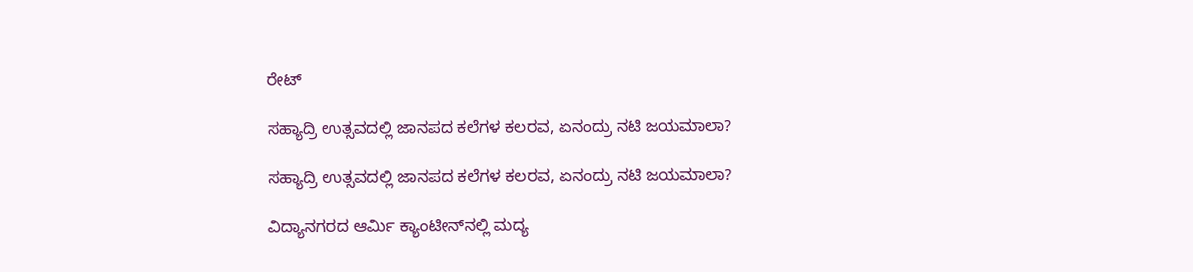ರೇಟ್‌

ಸಹ್ಯಾದ್ರಿ ಉತ್ಸವದಲ್ಲಿ ಜಾನಪದ ಕಲೆಗಳ ಕಲರವ, ಏನಂದ್ರು ನಟಿ ಜಯಮಾಲಾ?

ಸಹ್ಯಾದ್ರಿ ಉತ್ಸವದಲ್ಲಿ ಜಾನಪದ ಕಲೆಗಳ ಕಲರವ, ಏನಂದ್ರು ನಟಿ ಜಯಮಾಲಾ?

ವಿದ್ಯಾನಗರದ ಆರ್ಮಿ ಕ್ಯಾಂಟೀನ್‌ನಲ್ಲಿ ಮದ್ಯ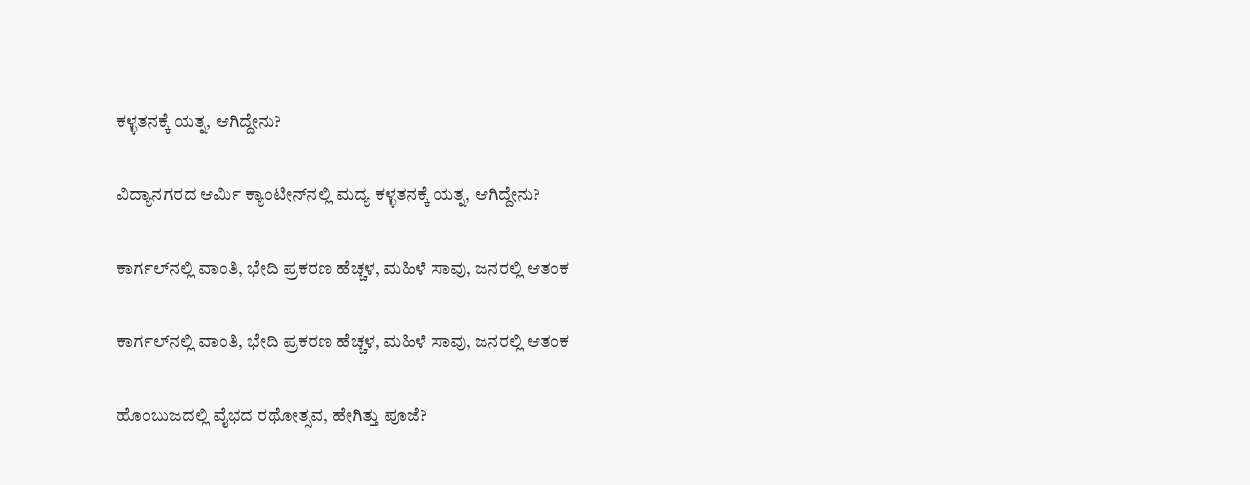ಕಳ್ಳತನಕ್ಕೆ ಯತ್ನ, ಆಗಿದ್ದೇನು?

ವಿದ್ಯಾನಗರದ ಆರ್ಮಿ ಕ್ಯಾಂಟೀನ್‌ನಲ್ಲಿ ಮದ್ಯ ಕಳ್ಳತನಕ್ಕೆ ಯತ್ನ, ಆಗಿದ್ದೇನು?

ಕಾರ್ಗಲ್‌ನಲ್ಲಿ ವಾಂತಿ, ಭೇದಿ ಪ್ರಕರಣ ಹೆಚ್ಚಳ, ಮಹಿಳೆ ಸಾವು, ಜನರಲ್ಲಿ ಆತಂಕ

ಕಾರ್ಗಲ್‌ನಲ್ಲಿ ವಾಂತಿ, ಭೇದಿ ಪ್ರಕರಣ ಹೆಚ್ಚಳ, ಮಹಿಳೆ ಸಾವು, ಜನರಲ್ಲಿ ಆತಂಕ

ಹೊಂಬುಜದಲ್ಲಿ ವೈಭದ ರಥೋತ್ಸವ, ಹೇಗಿತ್ತು ಪೂಜೆ?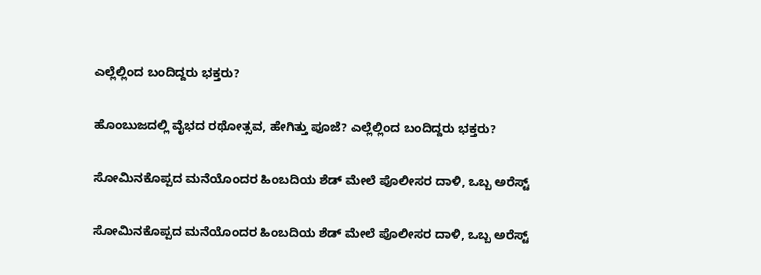ಎಲ್ಲೆಲ್ಲಿಂದ ಬಂದಿದ್ದರು ಭಕ್ತರು?

ಹೊಂಬುಜದಲ್ಲಿ ವೈಭದ ರಥೋತ್ಸವ, ಹೇಗಿತ್ತು ಪೂಜೆ? ಎಲ್ಲೆಲ್ಲಿಂದ ಬಂದಿದ್ದರು ಭಕ್ತರು?

ಸೋಮಿನಕೊಪ್ಪದ ಮನೆಯೊಂದರ ಹಿಂಬದಿಯ ಶೆಡ್‌ ಮೇಲೆ ಪೊಲೀಸರ ದಾಳಿ, ಒಬ್ಬ ಅರೆಸ್ಟ್‌

ಸೋಮಿನಕೊಪ್ಪದ ಮನೆಯೊಂದರ ಹಿಂಬದಿಯ ಶೆಡ್‌ ಮೇಲೆ ಪೊಲೀಸರ ದಾಳಿ, ಒಬ್ಬ ಅರೆಸ್ಟ್‌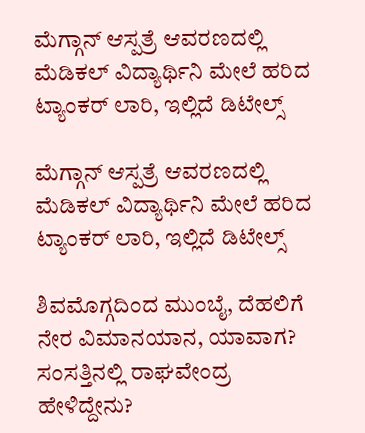ಮೆಗ್ಗಾನ್‌ ಆಸ್ಪತ್ರೆ ಆವರಣದಲ್ಲಿ ಮೆಡಿಕಲ್‌ ವಿದ್ಯಾರ್ಥಿನಿ ಮೇಲೆ ಹರಿದ ಟ್ಯಾಂಕರ್‌ ಲಾರಿ, ಇಲ್ಲಿದೆ ಡಿಟೇಲ್ಸ್‌

ಮೆಗ್ಗಾನ್‌ ಆಸ್ಪತ್ರೆ ಆವರಣದಲ್ಲಿ ಮೆಡಿಕಲ್‌ ವಿದ್ಯಾರ್ಥಿನಿ ಮೇಲೆ ಹರಿದ ಟ್ಯಾಂಕರ್‌ ಲಾರಿ, ಇಲ್ಲಿದೆ ಡಿಟೇಲ್ಸ್‌

ಶಿವಮೊಗ್ಗದಿಂದ ಮುಂಬೈ, ದೆಹಲಿಗೆ ನೇರ ವಿಮಾನಯಾನ, ಯಾವಾಗ? ಸಂಸತ್ತಿನಲ್ಲಿ ರಾಘವೇಂದ್ರ ಹೇಳಿದ್ದೇನು?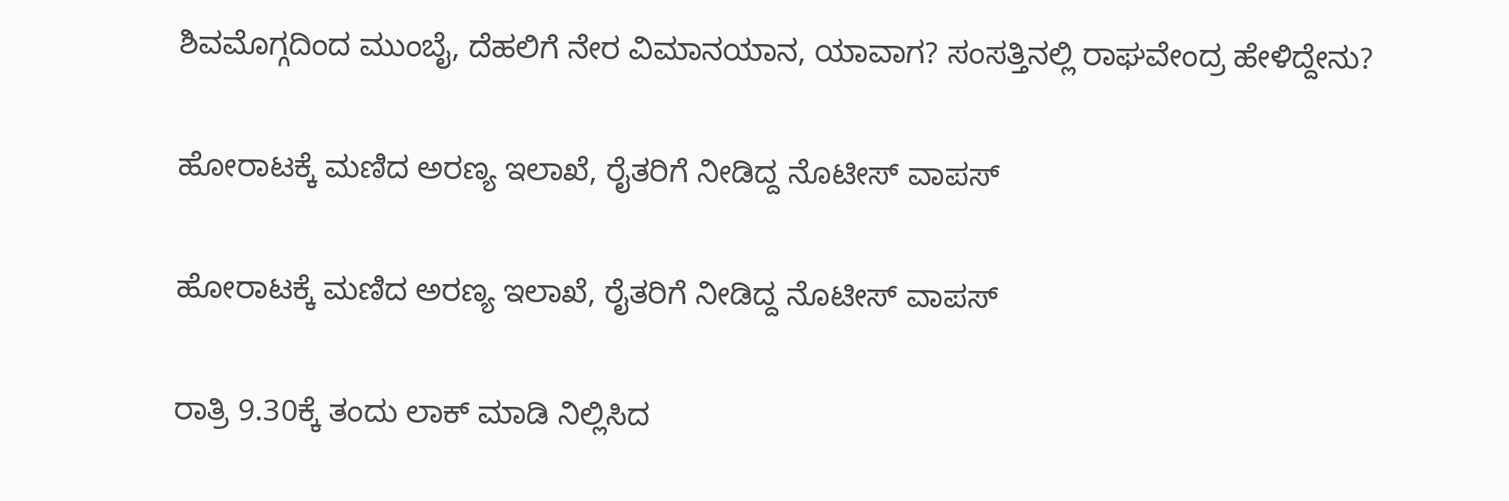ಶಿವಮೊಗ್ಗದಿಂದ ಮುಂಬೈ, ದೆಹಲಿಗೆ ನೇರ ವಿಮಾನಯಾನ, ಯಾವಾಗ? ಸಂಸತ್ತಿನಲ್ಲಿ ರಾಘವೇಂದ್ರ ಹೇಳಿದ್ದೇನು?

ಹೋರಾಟಕ್ಕೆ ಮಣಿದ ಅರಣ್ಯ ಇಲಾಖೆ, ರೈತರಿಗೆ ನೀಡಿದ್ದ ನೊಟೀಸ್‌ ವಾಪಸ್‌

ಹೋರಾಟಕ್ಕೆ ಮಣಿದ ಅರಣ್ಯ ಇಲಾಖೆ, ರೈತರಿಗೆ ನೀಡಿದ್ದ ನೊಟೀಸ್‌ ವಾಪಸ್‌

ರಾತ್ರಿ 9.30ಕ್ಕೆ ತಂದು ಲಾಕ್ ಮಾಡಿ ನಿಲ್ಲಿಸಿದ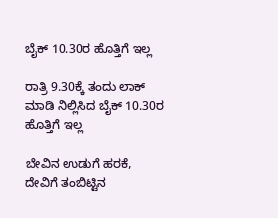ಬೈಕ್ 10.30ರ ಹೊತ್ತಿಗೆ ಇಲ್ಲ

ರಾತ್ರಿ 9.30ಕ್ಕೆ ತಂದು ಲಾಕ್ ಮಾಡಿ ನಿಲ್ಲಿಸಿದ ಬೈಕ್ 10.30ರ ಹೊತ್ತಿಗೆ ಇಲ್ಲ

ಬೇವಿನ ಉಡುಗೆ ಹರಕೆ, ದೇವಿಗೆ ತಂಬಿಟ್ಟಿನ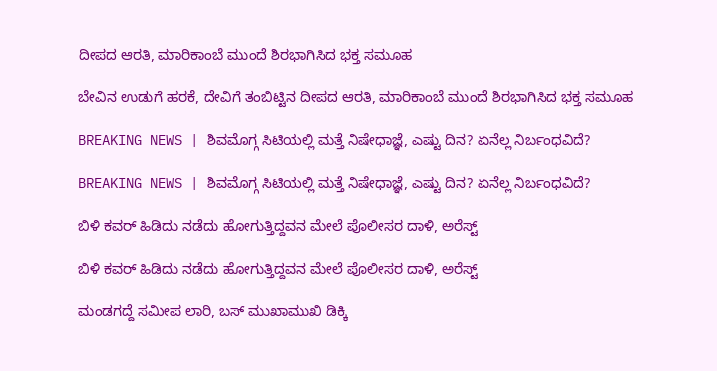ದೀಪದ ಆರತಿ, ಮಾರಿಕಾಂಬೆ ಮುಂದೆ ಶಿರಭಾಗಿಸಿದ ಭಕ್ತ ಸಮೂಹ

ಬೇವಿನ ಉಡುಗೆ ಹರಕೆ, ದೇವಿಗೆ ತಂಬಿಟ್ಟಿನ ದೀಪದ ಆರತಿ, ಮಾರಿಕಾಂಬೆ ಮುಂದೆ ಶಿರಭಾಗಿಸಿದ ಭಕ್ತ ಸಮೂಹ

BREAKING NEWS | ಶಿವಮೊಗ್ಗ ಸಿಟಿಯಲ್ಲಿ ಮತ್ತೆ ನಿಷೇಧಾಜ್ಞೆ, ಎಷ್ಟು ದಿನ? ಏನೆಲ್ಲ ನಿರ್ಬಂಧವಿದೆ?

BREAKING NEWS | ಶಿವಮೊಗ್ಗ ಸಿಟಿಯಲ್ಲಿ ಮತ್ತೆ ನಿಷೇಧಾಜ್ಞೆ, ಎಷ್ಟು ದಿನ? ಏನೆಲ್ಲ ನಿರ್ಬಂಧವಿದೆ?

ಬಿಳಿ ಕವರ್ ಹಿಡಿದು ನಡೆದು ಹೋಗುತ್ತಿದ್ದವನ ಮೇಲೆ ಪೊಲೀಸರ ದಾಳಿ, ಅರೆಸ್ಟ್

ಬಿಳಿ ಕವರ್ ಹಿಡಿದು ನಡೆದು ಹೋಗುತ್ತಿದ್ದವನ ಮೇಲೆ ಪೊಲೀಸರ ದಾಳಿ, ಅರೆಸ್ಟ್

ಮಂಡಗದ್ದೆ ಸಮೀಪ ಲಾರಿ, ಬಸ್ ಮುಖಾಮುಖಿ ಡಿಕ್ಕಿ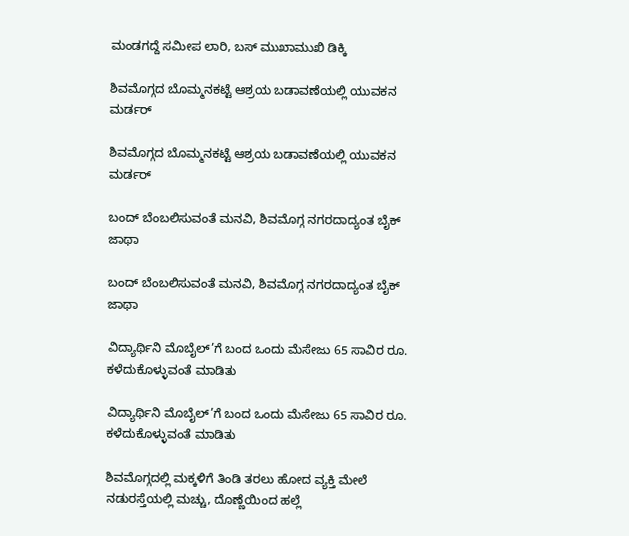ಮಂಡಗದ್ದೆ ಸಮೀಪ ಲಾರಿ, ಬಸ್ ಮುಖಾಮುಖಿ ಡಿಕ್ಕಿ

ಶಿವಮೊಗ್ಗದ ಬೊಮ್ಮನಕಟ್ಟೆ ಆಶ್ರಯ ಬಡಾವಣೆಯಲ್ಲಿ ಯುವಕನ ಮರ್ಡರ್

ಶಿವಮೊಗ್ಗದ ಬೊಮ್ಮನಕಟ್ಟೆ ಆಶ್ರಯ ಬಡಾವಣೆಯಲ್ಲಿ ಯುವಕನ ಮರ್ಡರ್

ಬಂದ್ ಬೆಂಬಲಿಸುವಂತೆ ಮನವಿ, ಶಿವಮೊಗ್ಗ ನಗರದಾದ್ಯಂತ ಬೈಕ್ ಜಾಥಾ

ಬಂದ್ ಬೆಂಬಲಿಸುವಂತೆ ಮನವಿ, ಶಿವಮೊಗ್ಗ ನಗರದಾದ್ಯಂತ ಬೈಕ್ ಜಾಥಾ

ವಿದ್ಯಾರ್ಥಿನಿ ಮೊಬೈಲ್’ಗೆ ಬಂದ ಒಂದು ಮೆಸೇಜು 65 ಸಾವಿರ ರೂ. ಕಳೆದುಕೊಳ್ಳುವಂತೆ ಮಾಡಿತು

ವಿದ್ಯಾರ್ಥಿನಿ ಮೊಬೈಲ್’ಗೆ ಬಂದ ಒಂದು ಮೆಸೇಜು 65 ಸಾವಿರ ರೂ. ಕಳೆದುಕೊಳ್ಳುವಂತೆ ಮಾಡಿತು

ಶಿವಮೊಗ್ಗದಲ್ಲಿ ಮಕ್ಕಳಿಗೆ ತಿಂಡಿ ತರಲು ಹೋದ ವ್ಯಕ್ತಿ ಮೇಲೆ ನಡುರಸ್ತೆಯಲ್ಲಿ ಮಚ್ಚು, ದೊಣ್ಣೆಯಿಂದ ಹಲ್ಲೆ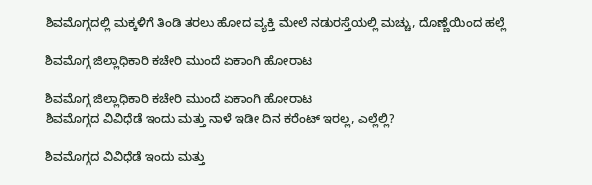ಶಿವಮೊಗ್ಗದಲ್ಲಿ ಮಕ್ಕಳಿಗೆ ತಿಂಡಿ ತರಲು ಹೋದ ವ್ಯಕ್ತಿ ಮೇಲೆ ನಡುರಸ್ತೆಯಲ್ಲಿ ಮಚ್ಚು, ದೊಣ್ಣೆಯಿಂದ ಹಲ್ಲೆ

ಶಿವಮೊಗ್ಗ ಜಿಲ್ಲಾಧಿಕಾರಿ ಕಚೇರಿ ಮುಂದೆ ಏಕಾಂಗಿ ಹೋರಾಟ

ಶಿವಮೊಗ್ಗ ಜಿಲ್ಲಾಧಿಕಾರಿ ಕಚೇರಿ ಮುಂದೆ ಏಕಾಂಗಿ ಹೋರಾಟ
ಶಿವಮೊಗ್ಗದ ವಿವಿಧೆಡೆ ಇಂದು ಮತ್ತು ನಾಳೆ ಇಡೀ ದಿನ ಕರೆಂಟ್‌ ಇರಲ್ಲ, ಎಲ್ಲೆಲ್ಲಿ?

ಶಿವಮೊಗ್ಗದ ವಿವಿಧೆಡೆ ಇಂದು ಮತ್ತು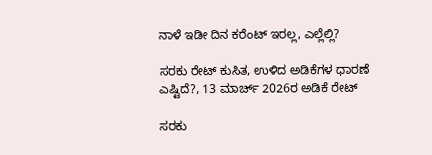ನಾಳೆ ಇಡೀ ದಿನ ಕರೆಂಟ್‌ ಇರಲ್ಲ, ಎಲ್ಲೆಲ್ಲಿ?

ಸರಕು ರೇಟ್‌ ಕುಸಿತ, ಉಳಿದ ಅಡಿಕೆಗಳ ಧಾರಣೆ ಎಷ್ಟಿದೆ?, 13 ಮಾರ್ಚ್‌ 2026ರ ಅಡಿಕೆ ರೇಟ್‌

ಸರಕು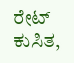ರೇಟ್‌ ಕುಸಿತ,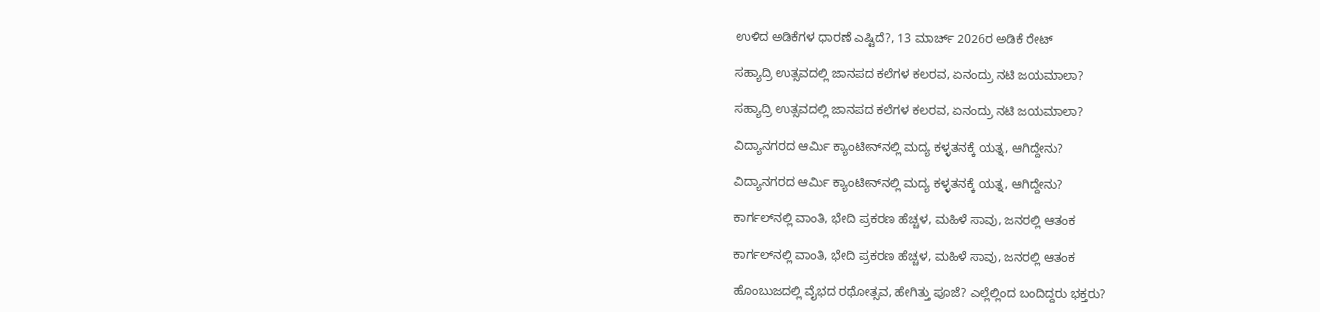ಉಳಿದ ಅಡಿಕೆಗಳ ಧಾರಣೆ ಎಷ್ಟಿದೆ?, 13 ಮಾರ್ಚ್‌ 2026ರ ಅಡಿಕೆ ರೇಟ್‌

ಸಹ್ಯಾದ್ರಿ ಉತ್ಸವದಲ್ಲಿ ಜಾನಪದ ಕಲೆಗಳ ಕಲರವ, ಏನಂದ್ರು ನಟಿ ಜಯಮಾಲಾ?

ಸಹ್ಯಾದ್ರಿ ಉತ್ಸವದಲ್ಲಿ ಜಾನಪದ ಕಲೆಗಳ ಕಲರವ, ಏನಂದ್ರು ನಟಿ ಜಯಮಾಲಾ?

ವಿದ್ಯಾನಗರದ ಆರ್ಮಿ ಕ್ಯಾಂಟೀನ್‌ನಲ್ಲಿ ಮದ್ಯ ಕಳ್ಳತನಕ್ಕೆ ಯತ್ನ, ಆಗಿದ್ದೇನು?

ವಿದ್ಯಾನಗರದ ಆರ್ಮಿ ಕ್ಯಾಂಟೀನ್‌ನಲ್ಲಿ ಮದ್ಯ ಕಳ್ಳತನಕ್ಕೆ ಯತ್ನ, ಆಗಿದ್ದೇನು?

ಕಾರ್ಗಲ್‌ನಲ್ಲಿ ವಾಂತಿ, ಭೇದಿ ಪ್ರಕರಣ ಹೆಚ್ಚಳ, ಮಹಿಳೆ ಸಾವು, ಜನರಲ್ಲಿ ಆತಂಕ

ಕಾರ್ಗಲ್‌ನಲ್ಲಿ ವಾಂತಿ, ಭೇದಿ ಪ್ರಕರಣ ಹೆಚ್ಚಳ, ಮಹಿಳೆ ಸಾವು, ಜನರಲ್ಲಿ ಆತಂಕ

ಹೊಂಬುಜದಲ್ಲಿ ವೈಭದ ರಥೋತ್ಸವ, ಹೇಗಿತ್ತು ಪೂಜೆ? ಎಲ್ಲೆಲ್ಲಿಂದ ಬಂದಿದ್ದರು ಭಕ್ತರು?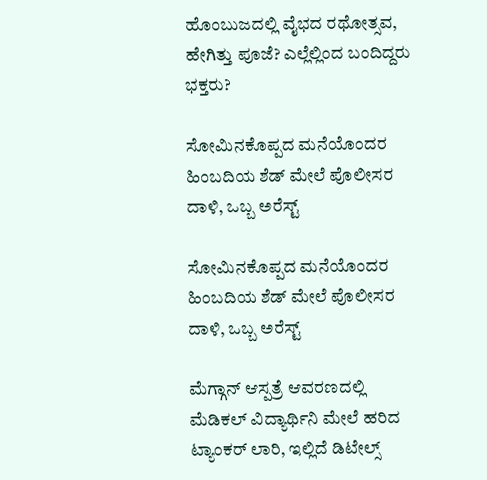ಹೊಂಬುಜದಲ್ಲಿ ವೈಭದ ರಥೋತ್ಸವ, ಹೇಗಿತ್ತು ಪೂಜೆ? ಎಲ್ಲೆಲ್ಲಿಂದ ಬಂದಿದ್ದರು ಭಕ್ತರು?

ಸೋಮಿನಕೊಪ್ಪದ ಮನೆಯೊಂದರ ಹಿಂಬದಿಯ ಶೆಡ್‌ ಮೇಲೆ ಪೊಲೀಸರ ದಾಳಿ, ಒಬ್ಬ ಅರೆಸ್ಟ್‌

ಸೋಮಿನಕೊಪ್ಪದ ಮನೆಯೊಂದರ ಹಿಂಬದಿಯ ಶೆಡ್‌ ಮೇಲೆ ಪೊಲೀಸರ ದಾಳಿ, ಒಬ್ಬ ಅರೆಸ್ಟ್‌

ಮೆಗ್ಗಾನ್‌ ಆಸ್ಪತ್ರೆ ಆವರಣದಲ್ಲಿ ಮೆಡಿಕಲ್‌ ವಿದ್ಯಾರ್ಥಿನಿ ಮೇಲೆ ಹರಿದ ಟ್ಯಾಂಕರ್‌ ಲಾರಿ, ಇಲ್ಲಿದೆ ಡಿಟೇಲ್ಸ್‌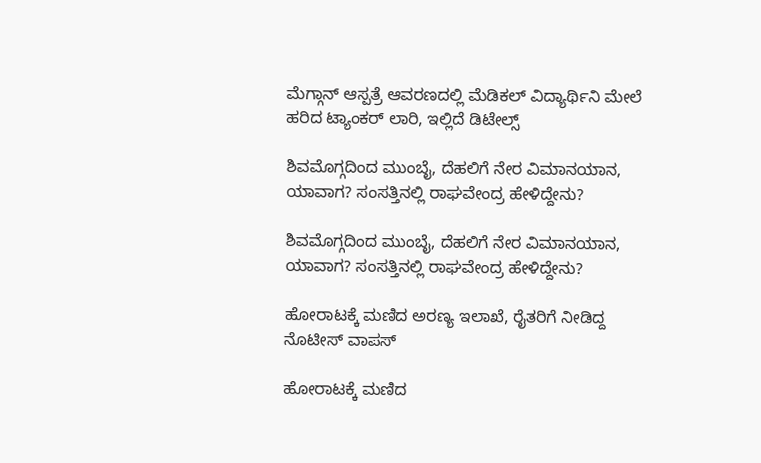ಮೆಗ್ಗಾನ್‌ ಆಸ್ಪತ್ರೆ ಆವರಣದಲ್ಲಿ ಮೆಡಿಕಲ್‌ ವಿದ್ಯಾರ್ಥಿನಿ ಮೇಲೆ ಹರಿದ ಟ್ಯಾಂಕರ್‌ ಲಾರಿ, ಇಲ್ಲಿದೆ ಡಿಟೇಲ್ಸ್‌

ಶಿವಮೊಗ್ಗದಿಂದ ಮುಂಬೈ, ದೆಹಲಿಗೆ ನೇರ ವಿಮಾನಯಾನ, ಯಾವಾಗ? ಸಂಸತ್ತಿನಲ್ಲಿ ರಾಘವೇಂದ್ರ ಹೇಳಿದ್ದೇನು?

ಶಿವಮೊಗ್ಗದಿಂದ ಮುಂಬೈ, ದೆಹಲಿಗೆ ನೇರ ವಿಮಾನಯಾನ, ಯಾವಾಗ? ಸಂಸತ್ತಿನಲ್ಲಿ ರಾಘವೇಂದ್ರ ಹೇಳಿದ್ದೇನು?

ಹೋರಾಟಕ್ಕೆ ಮಣಿದ ಅರಣ್ಯ ಇಲಾಖೆ, ರೈತರಿಗೆ ನೀಡಿದ್ದ ನೊಟೀಸ್‌ ವಾಪಸ್‌

ಹೋರಾಟಕ್ಕೆ ಮಣಿದ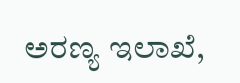ಅರಣ್ಯ ಇಲಾಖೆ,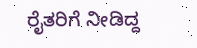ರೈತರಿಗೆ ನೀಡಿದ್ದ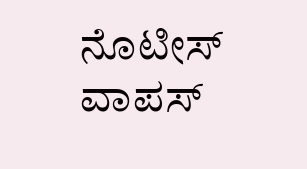ನೊಟೀಸ್‌ ವಾಪಸ್‌